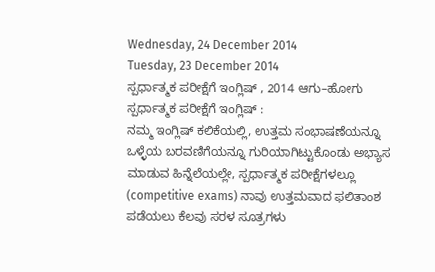Wednesday, 24 December 2014
Tuesday, 23 December 2014
ಸ್ಪರ್ಧಾತ್ಮಕ ಪರೀಕ್ಷೆಗೆ ಇಂಗ್ಲಿಷ್ , 2014 ಆಗು–ಹೋಗು
ಸ್ಪರ್ಧಾತ್ಮಕ ಪರೀಕ್ಷೆಗೆ ಇಂಗ್ಲಿಷ್ :
ನಮ್ಮ ಇಂಗ್ಲಿಷ್ ಕಲಿಕೆಯಲ್ಲಿ, ಉತ್ತಮ ಸಂಭಾಷಣೆಯನ್ನೂ ಒಳ್ಳೆಯ ಬರವಣಿಗೆಯನ್ನೂ ಗುರಿಯಾಗಿಟ್ಟುಕೊಂಡು ಅಭ್ಯಾಸ ಮಾಡುವ ಹಿನ್ನೆಲೆಯಲ್ಲೇ, ಸ್ಪರ್ಧಾತ್ಮಕ ಪರೀಕ್ಷೆಗಳಲ್ಲೂ (competitive exams) ನಾವು ಉತ್ತಮವಾದ ಫಲಿತಾಂಶ ಪಡೆಯಲು ಕೆಲವು ಸರಳ ಸೂತ್ರಗಳು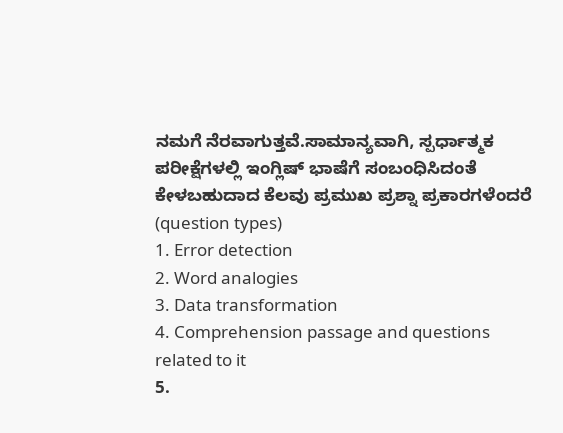ನಮಗೆ ನೆರವಾಗುತ್ತವೆ.ಸಾಮಾನ್ಯವಾಗಿ, ಸ್ಪರ್ಧಾತ್ಮಕ ಪರೀಕ್ಷೆಗಳಲ್ಲಿ ಇಂಗ್ಲಿಷ್ ಭಾಷೆಗೆ ಸಂಬಂಧಿಸಿದಂತೆ ಕೇಳಬಹುದಾದ ಕೆಲವು ಪ್ರಮುಖ ಪ್ರಶ್ನಾ ಪ್ರಕಾರಗಳೆಂದರೆ (question types)
1. Error detection
2. Word analogies
3. Data transformation
4. Comprehension passage and questions related to it
5.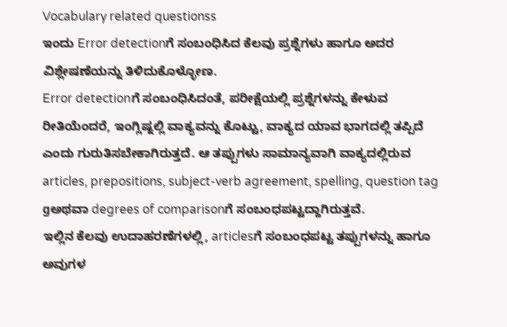Vocabulary related questionss
ಇಂದು Error detectionಗೆ ಸಂಬಂಧಿಸಿದ ಕೆಲವು ಪ್ರಶ್ನೆಗಳು ಹಾಗೂ ಅದರ ವಿಶ್ಲೇಷಣೆಯನ್ನು ತಿಳಿದುಕೊಳ್ಳೋಣ.
Error detectionಗೆ ಸಂಬಂಧಿಸಿದಂತೆ, ಪರೀಕ್ಷೆಯಲ್ಲಿ ಪ್ರಶ್ನೆಗಳನ್ನು ಕೇಳುವ ರೀತಿಯೆಂದರೆ, ಇಂಗ್ಲಿಷ್ನಲ್ಲಿ ವಾಕ್ಯವನ್ನು ಕೊಟ್ಟು, ವಾಕ್ಯದ ಯಾವ ಭಾಗದಲ್ಲಿ ತಪ್ಪಿದೆ ಎಂದು ಗುರುತಿಸಬೇಕಾಗಿರುತ್ತದೆ. ಆ ತಪ್ಪುಗಳು ಸಾಮಾನ್ಯವಾಗಿ ವಾಕ್ಯದಲ್ಲಿರುವ articles, prepositions, subject-verb agreement, spelling, question tag gಅಥವಾ degrees of comparisonಗೆ ಸಂಬಂಧಪಟ್ಟದ್ದಾಗಿರುತ್ತವೆ.
ಇಲ್ಲಿನ ಕೆಲವು ಉದಾಹರಣೆಗಳಲ್ಲಿ, articlesಗೆ ಸಂಬಂಧಪಟ್ಟ ತಪ್ಪುಗಳನ್ನು ಹಾಗೂ ಅವುಗಳ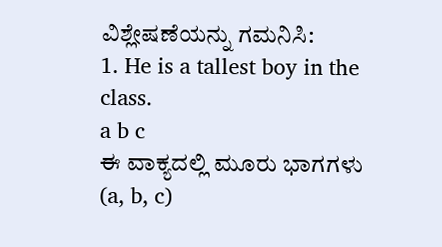ವಿಶ್ಲೇಷಣೆಯನ್ನು ಗಮನಿಸಿ:
1. He is a tallest boy in the class.
a b c
ಈ ವಾಕ್ಯದಲ್ಲಿ ಮೂರು ಭಾಗಗಳು (a, b, c)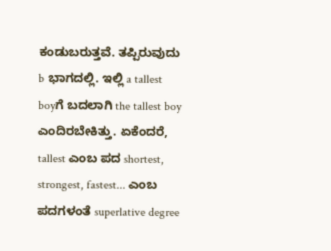ಕಂಡುಬರುತ್ತವೆ. ತಪ್ಪಿರುವುದು b ಭಾಗದಲ್ಲಿ. ಇಲ್ಲಿ a tallest boyಗೆ ಬದಲಾಗಿ the tallest boy ಎಂದಿರಬೇಕಿತ್ತು. ಏಕೆಂದರೆ, tallest ಎಂಬ ಪದ shortest, strongest, fastest... ಎಂಬ ಪದಗಳಂತೆ superlative degree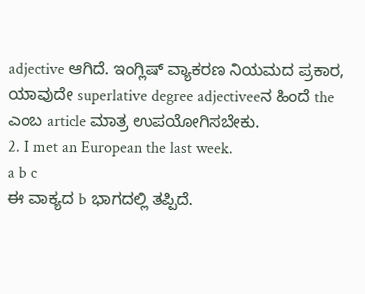adjective ಆಗಿದೆ. ಇಂಗ್ಲಿಷ್ ವ್ಯಾಕರಣ ನಿಯಮದ ಪ್ರಕಾರ, ಯಾವುದೇ superlative degree adjectiveeನ ಹಿಂದೆ the ಎಂಬ article ಮಾತ್ರ ಉಪಯೋಗಿಸಬೇಕು.
2. I met an European the last week.
a b c
ಈ ವಾಕ್ಯದ b ಭಾಗದಲ್ಲಿ ತಪ್ಪಿದೆ.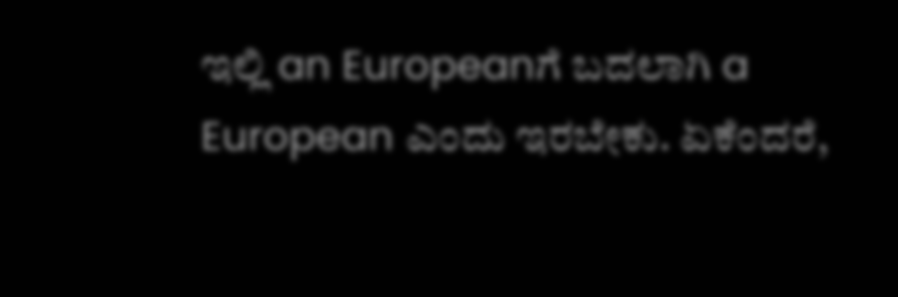ಇಲ್ಲಿ an Europeanಗೆ ಬದಲಾಗಿ a European ಎಂದು ಇರಬೇಕು. ಏಕೆಂದರೆ,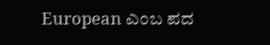European ಎಂಬ ಪದ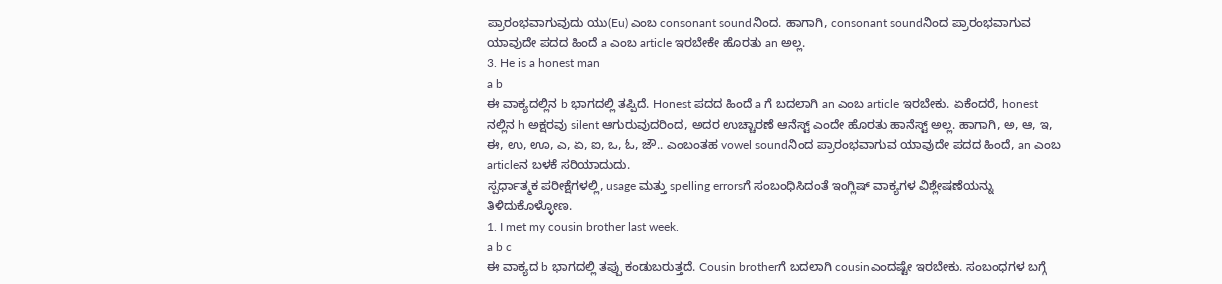ಪ್ರಾರಂಭವಾಗುವುದು ಯು(Eu) ಎಂಬ consonant soundನಿಂದ. ಹಾಗಾಗಿ, consonant soundನಿಂದ ಪ್ರಾರಂಭವಾಗುವ ಯಾವುದೇ ಪದದ ಹಿಂದೆ a ಎಂಬ article ಇರಬೇಕೇ ಹೊರತು an ಅಲ್ಲ.
3. He is a honest man
a b
ಈ ವಾಕ್ಯದಲ್ಲಿನ b ಭಾಗದಲ್ಲಿ ತಪ್ಪಿದೆ. Honest ಪದದ ಹಿಂದೆ a ಗೆ ಬದಲಾಗಿ an ಎಂಬ article ಇರಬೇಕು. ಏಕೆಂದರೆ, honest ನಲ್ಲಿನ h ಅಕ್ಷರವು silent ಆಗುರುವುದರಿಂದ, ಅದರ ಉಚ್ಚಾರಣೆ ಆನೆಸ್ಟ್ ಎಂದೇ ಹೊರತು ಹಾನೆಸ್ಟ್ ಅಲ್ಲ. ಹಾಗಾಗಿ, ಅ, ಆ, ಇ, ಈ, ಉ, ಊ, ಎ, ಏ, ಐ, ಒ, ಓ, ಜೌ.. ಎಂಬಂತಹ vowel soundನಿಂದ ಪ್ರಾರಂಭವಾಗುವ ಯಾವುದೇ ಪದದ ಹಿಂದೆ, an ಎಂಬ articleನ ಬಳಕೆ ಸರಿಯಾದುದು.
ಸ್ಪರ್ಧಾತ್ಮಕ ಪರೀಕ್ಷೆಗಳಲ್ಲಿ, usage ಮತ್ತು spelling errorsಗೆ ಸಂಬಂಧಿಸಿದಂತೆ ಇಂಗ್ಲಿಷ್ ವಾಕ್ಯಗಳ ವಿಶ್ಲೇಷಣೆಯನ್ನು ತಿಳಿದುಕೊಳ್ಳೋಣ.
1. I met my cousin brother last week.
a b c
ಈ ವಾಕ್ಯದ b ಭಾಗದಲ್ಲಿ ತಪ್ಪು ಕಂಡುಬರುತ್ತದೆ. Cousin brotherಗೆ ಬದಲಾಗಿ cousinಎಂದಷ್ಟೇ ಇರಬೇಕು. ಸಂಬಂಧಗಳ ಬಗ್ಗೆ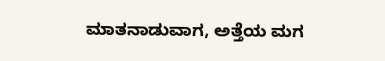ಮಾತನಾಡುವಾಗ, ಅತ್ತೆಯ ಮಗ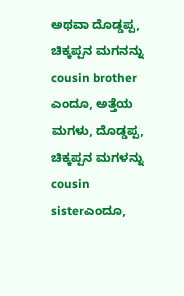ಅಥವಾ ದೊಡ್ಡಪ್ಪ, ಚಿಕ್ಕಪ್ಪನ ಮಗನನ್ನು cousin brother ಎಂದೂ, ಅತ್ತೆಯ ಮಗಳು, ದೊಡ್ಡಪ್ಪ, ಚಿಕ್ಕಪ್ಪನ ಮಗಳನ್ನು cousin sisterಎಂದೂ,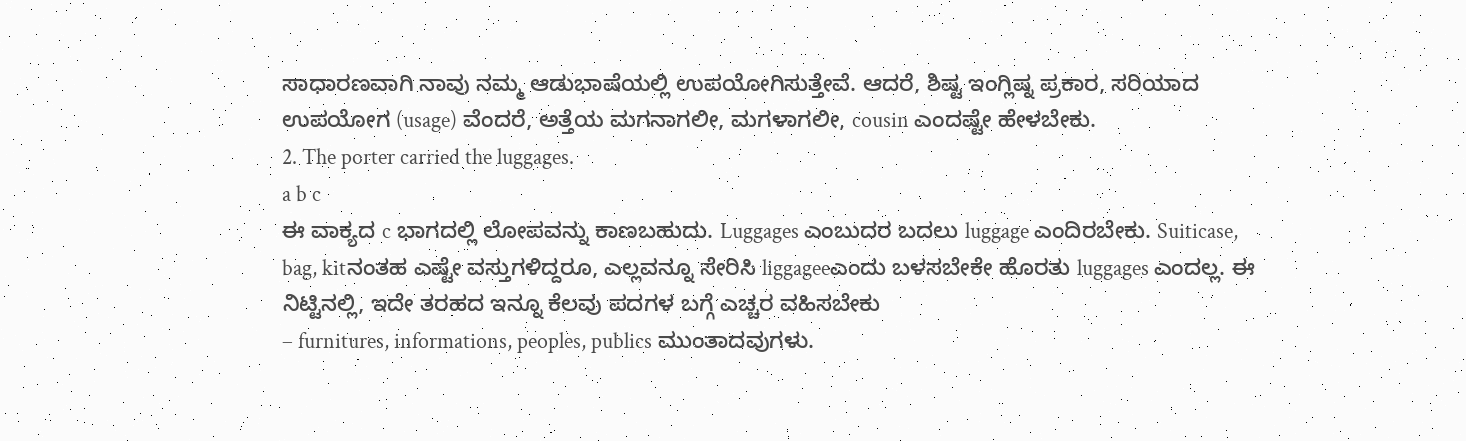ಸಾಧಾರಣವಾಗಿ ನಾವು ನಮ್ಮ ಆಡುಭಾಷೆಯಲ್ಲಿ ಉಪಯೋಗಿಸುತ್ತೇವೆ. ಆದರೆ, ಶಿಷ್ಟ ಇಂಗ್ಲಿಷ್ನ ಪ್ರಕಾರ, ಸರಿಯಾದ ಉಪಯೋಗ (usage) ವೆಂದರೆ, ಅತ್ತೆಯ ಮಗನಾಗಲೀ, ಮಗಳಾಗಲೀ, cousin ಎಂದಷ್ಟೇ ಹೇಳಬೇಕು.
2. The porter carried the luggages.
a b c
ಈ ವಾಕ್ಯದ c ಭಾಗದಲ್ಲಿ ಲೋಪವನ್ನು ಕಾಣಬಹುದು. Luggages ಎಂಬುದರ ಬದಲು luggage ಎಂದಿರಬೇಕು. Suiticase, bag, kitನಂತಹ ಎಷ್ಟೇ ವಸ್ತುಗಳಿದ್ದರೂ, ಎಲ್ಲವನ್ನೂ ಸೇರಿಸಿ liggageeಎಂದು ಬಳಸಬೇಕೇ ಹೊರತು luggages ಎಂದಲ್ಲ. ಈ ನಿಟ್ಟಿನಲ್ಲಿ, ಇದೇ ತರಹದ ಇನ್ನೂ ಕೆಲವು ಪದಗಳ ಬಗ್ಗೆ ಎಚ್ಚರ ವಹಿಸಬೇಕು
– furnitures, informations, peoples, publics ಮುಂತಾದವುಗಳು.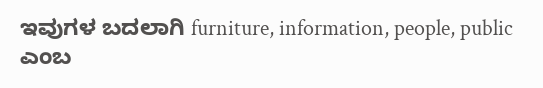ಇವುಗಳ ಬದಲಾಗಿ furniture, information, people, public ಎಂಬ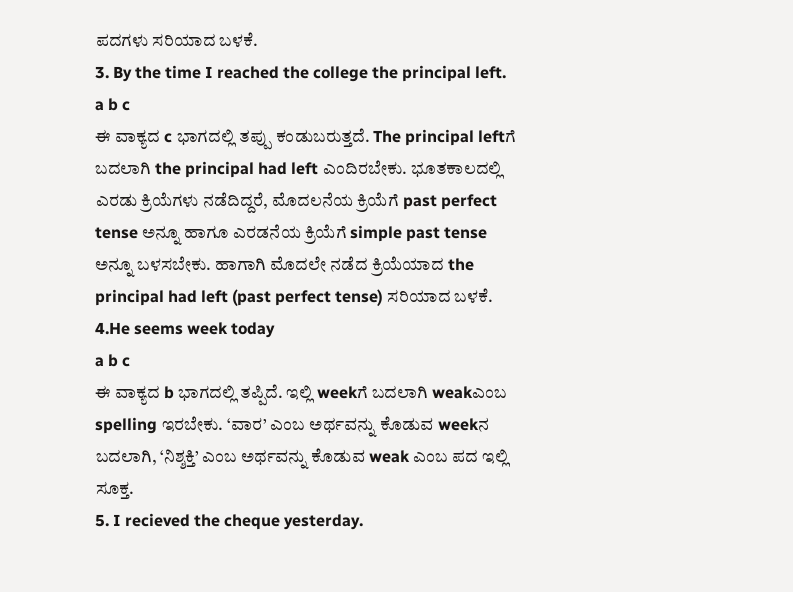ಪದಗಳು ಸರಿಯಾದ ಬಳಕೆ.
3. By the time I reached the college the principal left.
a b c
ಈ ವಾಕ್ಯದ c ಭಾಗದಲ್ಲಿ ತಪ್ಪು ಕಂಡುಬರುತ್ತದೆ. The principal leftಗೆ ಬದಲಾಗಿ the principal had left ಎಂದಿರಬೇಕು. ಭೂತಕಾಲದಲ್ಲಿ ಎರಡು ಕ್ರಿಯೆಗಳು ನಡೆದಿದ್ದರೆ, ಮೊದಲನೆಯ ಕ್ರಿಯೆಗೆ past perfect tense ಅನ್ನೂ ಹಾಗೂ ಎರಡನೆಯ ಕ್ರಿಯೆಗೆ simple past tense ಅನ್ನೂ ಬಳಸಬೇಕು. ಹಾಗಾಗಿ ಮೊದಲೇ ನಡೆದ ಕ್ರಿಯೆಯಾದ the principal had left (past perfect tense) ಸರಿಯಾದ ಬಳಕೆ.
4.He seems week today
a b c
ಈ ವಾಕ್ಯದ b ಭಾಗದಲ್ಲಿ ತಪ್ಪಿದೆ. ಇಲ್ಲಿ weekಗೆ ಬದಲಾಗಿ weakಎಂಬ spelling ಇರಬೇಕು. ‘ವಾರ’ ಎಂಬ ಅರ್ಥವನ್ನು ಕೊಡುವ weekನ ಬದಲಾಗಿ, ‘ನಿಶ್ಶಕ್ತಿ’ ಎಂಬ ಅರ್ಥವನ್ನು ಕೊಡುವ weak ಎಂಬ ಪದ ಇಲ್ಲಿ ಸೂಕ್ತ.
5. I recieved the cheque yesterday.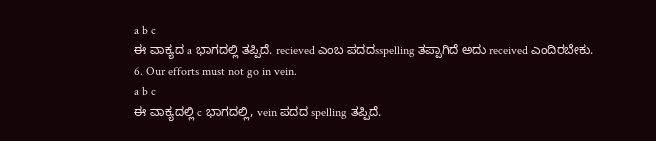a b c
ಈ ವಾಕ್ಯದ a ಭಾಗದಲ್ಲಿ ತಪ್ಪಿದೆ. recieved ಎಂಬ ಪದದsspelling ತಪ್ಪಾಗಿದೆ ಅದು received ಎಂದಿರಬೇಕು.
6. Our efforts must not go in vein.
a b c
ಈ ವಾಕ್ಯದಲ್ಲಿ c ಭಾಗದಲ್ಲಿ, vein ಪದದ spelling ತಪ್ಪಿದೆ.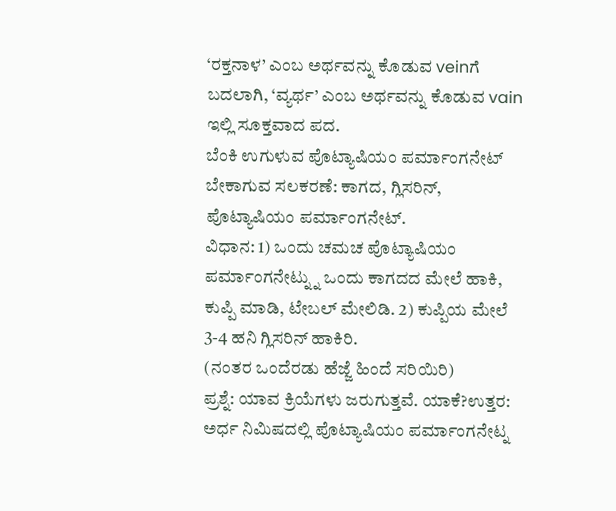‘ರಕ್ತನಾಳ’ ಎಂಬ ಅರ್ಥವನ್ನು ಕೊಡುವ veinಗೆ ಬದಲಾಗಿ, ‘ವ್ಯರ್ಥ’ ಎಂಬ ಅರ್ಥವನ್ನು ಕೊಡುವ vain ಇಲ್ಲಿ ಸೂಕ್ತವಾದ ಪದ.
ಬೆಂಕಿ ಉಗುಳುವ ಪೊಟ್ಯಾಷಿಯಂ ಪರ್ಮಾಂಗನೇಟ್
ಬೇಕಾಗುವ ಸಲಕರಣೆ: ಕಾಗದ, ಗ್ಲಿಸರಿನ್, ಪೊಟ್ಯಾಷಿಯಂ ಪರ್ಮಾಂಗನೇಟ್.
ವಿಧಾನ: 1) ಒಂದು ಚಮಚ ಪೊಟ್ಯಾಷಿಯಂ ಪರ್ಮಾಂಗನೇಟ್ನ್ನು ಒಂದು ಕಾಗದದ ಮೇಲೆ ಹಾಕಿ,
ಕುಪ್ಪಿ ಮಾಡಿ, ಟೇಬಲ್ ಮೇಲಿಡಿ. 2) ಕುಪ್ಪಿಯ ಮೇಲೆ 3-4 ಹನಿ ಗ್ಲಿಸರಿನ್ ಹಾಕಿರಿ.
(ನಂತರ ಒಂದೆರಡು ಹೆಜ್ಜೆ ಹಿಂದೆ ಸರಿಯಿರಿ)
ಪ್ರಶ್ನೆ: ಯಾವ ಕ್ರಿಯೆಗಳು ಜರುಗುತ್ತವೆ. ಯಾಕೆ?ಉತ್ತರ: ಅರ್ಧ ನಿಮಿಷದಲ್ಲಿ ಪೊಟ್ಯಾಷಿಯಂ ಪರ್ಮಾಂಗನೇಟ್ನ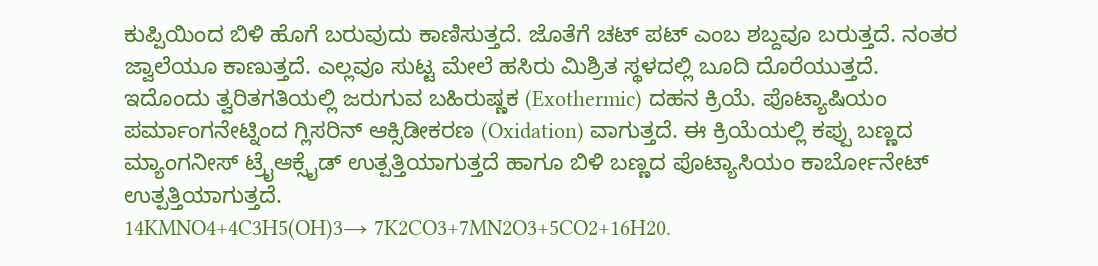ಕುಪ್ಪಿಯಿಂದ ಬಿಳಿ ಹೊಗೆ ಬರುವುದು ಕಾಣಿಸುತ್ತದೆ. ಜೊತೆಗೆ ಚಟ್ ಪಟ್ ಎಂಬ ಶಬ್ದವೂ ಬರುತ್ತದೆ. ನಂತರ ಜ್ವಾಲೆಯೂ ಕಾಣುತ್ತದೆ. ಎಲ್ಲವೂ ಸುಟ್ಟ ಮೇಲೆ ಹಸಿರು ಮಿಶ್ರಿತ ಸ್ಥಳದಲ್ಲಿ ಬೂದಿ ದೊರೆಯುತ್ತದೆ. ಇದೊಂದು ತ್ವರಿತಗತಿಯಲ್ಲಿ ಜರುಗುವ ಬಹಿರುಷ್ಣಕ (Exothermic) ದಹನ ಕ್ರಿಯೆ. ಪೊಟ್ಯಾಷಿಯಂ ಪರ್ಮಾಂಗನೇಟ್ನಿಂದ ಗ್ಲಿಸರಿನ್ ಆಕ್ಸಿಡೀಕರಣ (Oxidation) ವಾಗುತ್ತದೆ. ಈ ಕ್ರಿಯೆಯಲ್ಲಿ ಕಪ್ಪು ಬಣ್ಣದ ಮ್ಯಾಂಗನೀಸ್ ಟ್ರೈಆಕ್ಸೈಡ್ ಉತ್ಪತ್ತಿಯಾಗುತ್ತದೆ ಹಾಗೂ ಬಿಳಿ ಬಣ್ಣದ ಪೊಟ್ಯಾಸಿಯಂ ಕಾರ್ಬೋನೇಟ್ ಉತ್ಪತ್ತಿಯಾಗುತ್ತದೆ.
14KMNO4+4C3H5(OH)3→ 7K2CO3+7MN2O3+5CO2+16H20.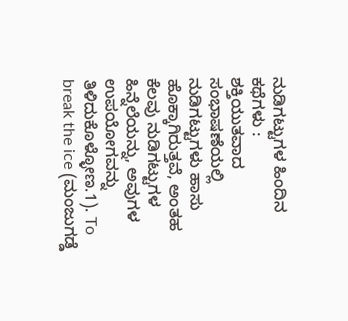ನುಡಿಗಟ್ಟುಗಳ ಹಿಂದಿನ ಕಥೆಗಳು :
ಶಕ್ತಿಯುತವಾದ ಸಂಭಾಷಣೆಯಲ್ಲಿ ನುಡಿಗಟ್ಟುಗಳು ಹಾಸು ಹೊಕ್ಕಾಗಿರುತ್ತವೆ, ಅಂತಹ ಕೆಲವು ನುಡಿಗಟ್ಟುಗಳ ಹಿನ್ನೆಲೆಯನ್ನು, ಅವುಗಳ ಉಪಯೋಗವನ್ನು ತಿಳಿದುಕೊಳ್ಳೋಣ.1). To break the ice (ಮಂಜುಗಡ್ಡೆ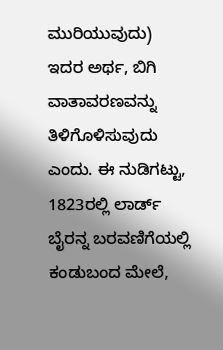ಮುರಿಯುವುದು)
ಇದರ ಅರ್ಥ, ಬಿಗಿ ವಾತಾವರಣವನ್ನು ತಿಳಿಗೊಳಿಸುವುದು ಎಂದು. ಈ ನುಡಿಗಟ್ಟು, 1823ರಲ್ಲಿ ಲಾರ್ಡ್ ಬೈರನ್ನ ಬರವಣಿಗೆಯಲ್ಲಿ ಕಂಡುಬಂದ ಮೇಲೆ,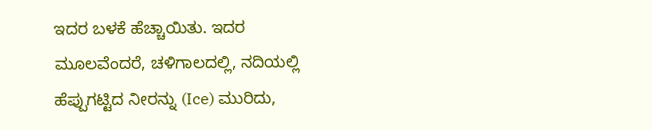ಇದರ ಬಳಕೆ ಹೆಚ್ಚಾಯಿತು. ಇದರ ಮೂಲವೆಂದರೆ, ಚಳಿಗಾಲದಲ್ಲಿ, ನದಿಯಲ್ಲಿ ಹೆಪ್ಪುಗಟ್ಟಿದ ನೀರನ್ನು (Ice) ಮುರಿದು,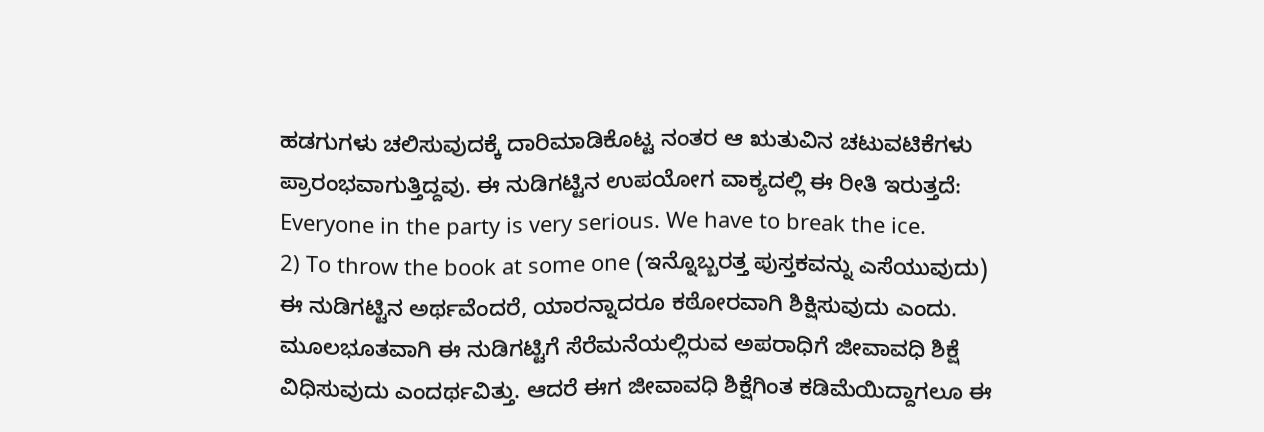ಹಡಗುಗಳು ಚಲಿಸುವುದಕ್ಕೆ ದಾರಿಮಾಡಿಕೊಟ್ಟ ನಂತರ ಆ ಋತುವಿನ ಚಟುವಟಿಕೆಗಳು ಪ್ರಾರಂಭವಾಗುತ್ತಿದ್ದವು. ಈ ನುಡಿಗಟ್ಟಿನ ಉಪಯೋಗ ವಾಕ್ಯದಲ್ಲಿ ಈ ರೀತಿ ಇರುತ್ತದೆ:
Everyone in the party is very serious. We have to break the ice.
2) To throw the book at some one (ಇನ್ನೊಬ್ಬರತ್ತ ಪುಸ್ತಕವನ್ನು ಎಸೆಯುವುದು)
ಈ ನುಡಿಗಟ್ಟಿನ ಅರ್ಥವೆಂದರೆ, ಯಾರನ್ನಾದರೂ ಕಠೋರವಾಗಿ ಶಿಕ್ಷಿಸುವುದು ಎಂದು. ಮೂಲಭೂತವಾಗಿ ಈ ನುಡಿಗಟ್ಟಿಗೆ ಸೆರೆಮನೆಯಲ್ಲಿರುವ ಅಪರಾಧಿಗೆ ಜೀವಾವಧಿ ಶಿಕ್ಷೆ ವಿಧಿಸುವುದು ಎಂದರ್ಥವಿತ್ತು. ಆದರೆ ಈಗ ಜೀವಾವಧಿ ಶಿಕ್ಷೆಗಿಂತ ಕಡಿಮೆಯಿದ್ದಾಗಲೂ ಈ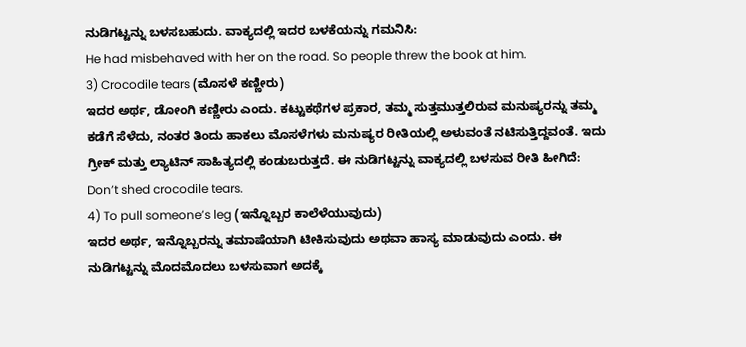ನುಡಿಗಟ್ಟನ್ನು ಬಳಸಬಹುದು. ವಾಕ್ಯದಲ್ಲಿ ಇದರ ಬಳಕೆಯನ್ನು ಗಮನಿಸಿ:
He had misbehaved with her on the road. So people threw the book at him.
3) Crocodile tears (ಮೊಸಳೆ ಕಣ್ಣೀರು)
ಇದರ ಅರ್ಥ, ಡೋಂಗಿ ಕಣ್ಣೀರು ಎಂದು. ಕಟ್ಟುಕಥೆಗಳ ಪ್ರಕಾರ, ತಮ್ಮ ಸುತ್ತಮುತ್ತಲಿರುವ ಮನುಷ್ಯರನ್ನು ತಮ್ಮ ಕಡೆಗೆ ಸೆಳೆದು, ನಂತರ ತಿಂದು ಹಾಕಲು ಮೊಸಳೆಗಳು ಮನುಷ್ಯರ ರೀತಿಯಲ್ಲಿ ಅಳುವಂತೆ ನಟಿಸುತ್ತಿದ್ದವಂತೆ. ಇದು ಗ್ರೀಕ್ ಮತ್ತು ಲ್ಯಾಟಿನ್ ಸಾಹಿತ್ಯದಲ್ಲಿ ಕಂಡುಬರುತ್ತದೆ. ಈ ನುಡಿಗಟ್ಟನ್ನು ವಾಕ್ಯದಲ್ಲಿ ಬಳಸುವ ರೀತಿ ಹೀಗಿದೆ:
Don’t shed crocodile tears.
4) To pull someone’s leg (ಇನ್ನೊಬ್ಬರ ಕಾಲೆಳೆಯುವುದು)
ಇದರ ಅರ್ಥ, ಇನ್ನೊಬ್ಬರನ್ನು ತಮಾಷೆಯಾಗಿ ಟೀಕಿಸುವುದು ಅಥವಾ ಹಾಸ್ಯ ಮಾಡುವುದು ಎಂದು. ಈ ನುಡಿಗಟ್ಟನ್ನು ಮೊದಮೊದಲು ಬಳಸುವಾಗ ಅದಕ್ಕೆ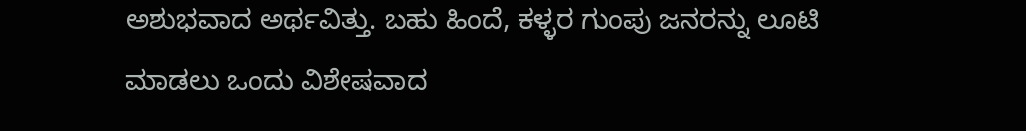ಅಶುಭವಾದ ಅರ್ಥವಿತ್ತು. ಬಹು ಹಿಂದೆ, ಕಳ್ಳರ ಗುಂಪು ಜನರನ್ನು ಲೂಟಿ ಮಾಡಲು ಒಂದು ವಿಶೇಷವಾದ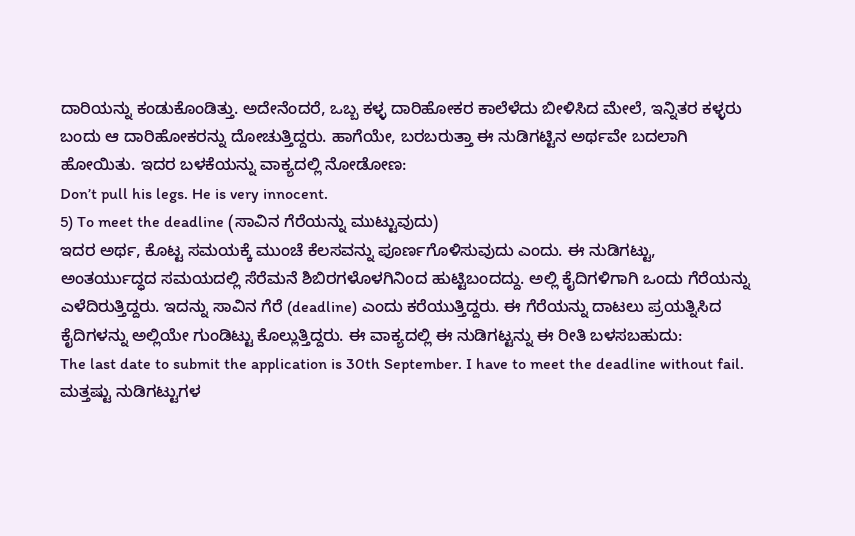ದಾರಿಯನ್ನು ಕಂಡುಕೊಂಡಿತ್ತು. ಅದೇನೆಂದರೆ, ಒಬ್ಬ ಕಳ್ಳ ದಾರಿಹೋಕರ ಕಾಲೆಳೆದು ಬೀಳಿಸಿದ ಮೇಲೆ, ಇನ್ನಿತರ ಕಳ್ಳರು ಬಂದು ಆ ದಾರಿಹೋಕರನ್ನು ದೋಚುತ್ತಿದ್ದರು. ಹಾಗೆಯೇ, ಬರಬರುತ್ತಾ ಈ ನುಡಿಗಟ್ಟಿನ ಅರ್ಥವೇ ಬದಲಾಗಿ ಹೋಯಿತು. ಇದರ ಬಳಕೆಯನ್ನು ವಾಕ್ಯದಲ್ಲಿ ನೋಡೋಣ:
Don’t pull his legs. He is very innocent.
5) To meet the deadline (ಸಾವಿನ ಗೆರೆಯನ್ನು ಮುಟ್ಟುವುದು)
ಇದರ ಅರ್ಥ, ಕೊಟ್ಟ ಸಮಯಕ್ಕೆ ಮುಂಚೆ ಕೆಲಸವನ್ನು ಪೂರ್ಣಗೊಳಿಸುವುದು ಎಂದು. ಈ ನುಡಿಗಟ್ಟು, ಅಂತರ್ಯುದ್ಧದ ಸಮಯದಲ್ಲಿ ಸೆರೆಮನೆ ಶಿಬಿರಗಳೊಳಗಿನಿಂದ ಹುಟ್ಟಿಬಂದದ್ದು. ಅಲ್ಲಿ ಕೈದಿಗಳಿಗಾಗಿ ಒಂದು ಗೆರೆಯನ್ನು ಎಳೆದಿರುತ್ತಿದ್ದರು. ಇದನ್ನು ಸಾವಿನ ಗೆರೆ (deadline) ಎಂದು ಕರೆಯುತ್ತಿದ್ದರು. ಈ ಗೆರೆಯನ್ನು ದಾಟಲು ಪ್ರಯತ್ನಿಸಿದ ಕೈದಿಗಳನ್ನು ಅಲ್ಲಿಯೇ ಗುಂಡಿಟ್ಟು ಕೊಲ್ಲುತ್ತಿದ್ದರು. ಈ ವಾಕ್ಯದಲ್ಲಿ ಈ ನುಡಿಗಟ್ಟನ್ನು ಈ ರೀತಿ ಬಳಸಬಹುದು:
The last date to submit the application is 30th September. I have to meet the deadline without fail.
ಮತ್ತಷ್ಟು ನುಡಿಗಟ್ಟುಗಳ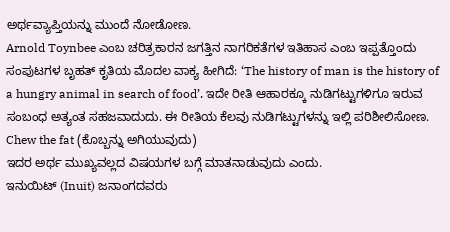ಅರ್ಥವ್ಯಾಪ್ತಿಯನ್ನು ಮುಂದೆ ನೋಡೋಣ.
Arnold Toynbee ಎಂಬ ಚರಿತ್ರಕಾರನ ಜಗತ್ತಿನ ನಾಗರಿಕತೆಗಳ ಇತಿಹಾಸ ಎಂಬ ಇಪ್ಪತ್ತೊಂದು ಸಂಪುಟಗಳ ಬೃಹತ್ ಕೃತಿಯ ಮೊದಲ ವಾಕ್ಯ ಹೀಗಿದೆ: ‘The history of man is the history of a hungry animal in search of food’. ಇದೇ ರೀತಿ ಆಹಾರಕ್ಕೂ ನುಡಿಗಟ್ಟುಗಳಿಗೂ ಇರುವ ಸಂಬಂಧ ಅತ್ಯಂತ ಸಹಜವಾದುದು. ಈ ರೀತಿಯ ಕೆಲವು ನುಡಿಗಟ್ಟುಗಳನ್ನು ಇಲ್ಲಿ ಪರಿಶೀಲಿಸೋಣ.
Chew the fat (ಕೊಬ್ಬನ್ನು ಅಗಿಯುವುದು)
ಇದರ ಅರ್ಥ ಮುಖ್ಯವಲ್ಲದ ವಿಷಯಗಳ ಬಗ್ಗೆ ಮಾತನಾಡುವುದು ಎಂದು.
ಇನುಯಿಟ್ (Inuit) ಜನಾಂಗದವರು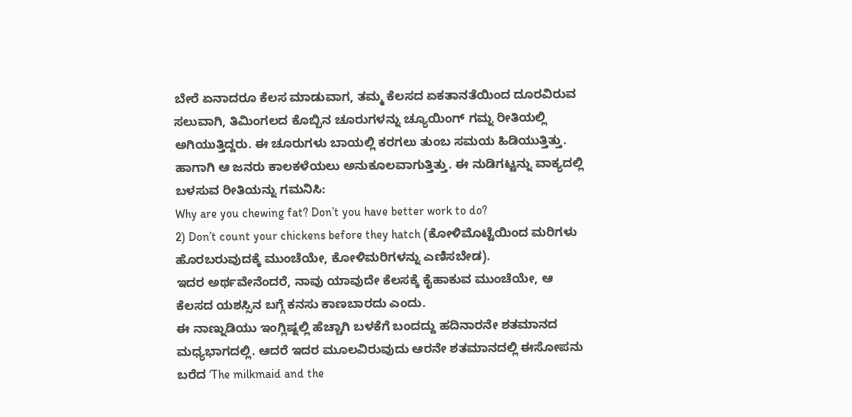ಬೇರೆ ಏನಾದರೂ ಕೆಲಸ ಮಾಡುವಾಗ, ತಮ್ಮ ಕೆಲಸದ ಏಕತಾನತೆಯಿಂದ ದೂರವಿರುವ ಸಲುವಾಗಿ, ತಿಮಿಂಗಲದ ಕೊಬ್ಬಿನ ಚೂರುಗಳನ್ನು ಚ್ಯೂಯಿಂಗ್ ಗಮ್ನ ರೀತಿಯಲ್ಲಿ ಅಗಿಯುತ್ತಿದ್ದರು. ಈ ಚೂರುಗಳು ಬಾಯಲ್ಲಿ ಕರಗಲು ತುಂಬ ಸಮಯ ಹಿಡಿಯುತ್ತಿತ್ತು. ಹಾಗಾಗಿ ಆ ಜನರು ಕಾಲಕಳೆಯಲು ಅನುಕೂಲವಾಗುತ್ತಿತ್ತು. ಈ ನುಡಿಗಟ್ಟನ್ನು ವಾಕ್ಯದಲ್ಲಿ ಬಳಸುವ ರೀತಿಯನ್ನು ಗಮನಿಸಿ:
Why are you chewing fat? Don’t you have better work to do?
2) Don’t count your chickens before they hatch (ಕೋಳಿಮೊಟ್ಟೆಯಿಂದ ಮರಿಗಳು ಹೊರಬರುವುದಕ್ಕೆ ಮುಂಚೆಯೇ, ಕೋಳಿಮರಿಗಳನ್ನು ಎಣಿಸಬೇಡ).
ಇದರ ಅರ್ಥವೇನೆಂದರೆ, ನಾವು ಯಾವುದೇ ಕೆಲಸಕ್ಕೆ ಕೈಹಾಕುವ ಮುಂಚೆಯೇ, ಆ ಕೆಲಸದ ಯಶಸ್ಸಿನ ಬಗ್ಗೆ ಕನಸು ಕಾಣಬಾರದು ಎಂದು.
ಈ ನಾಣ್ನುಡಿಯು ಇಂಗ್ಲಿಷ್ನಲ್ಲಿ ಹೆಚ್ಚಾಗಿ ಬಳಕೆಗೆ ಬಂದದ್ದು ಹದಿನಾರನೇ ಶತಮಾನದ ಮಧ್ಯಭಾಗದಲ್ಲಿ. ಆದರೆ ಇದರ ಮೂಲವಿರುವುದು ಆರನೇ ಶತಮಾನದಲ್ಲಿ ಈಸೋಪನು ಬರೆದ ‘The milkmaid and the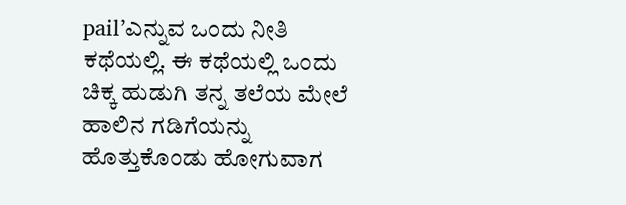pail’ಎನ್ನುವ ಒಂದು ನೀತಿ ಕಥೆಯಲ್ಲಿ. ಈ ಕಥೆಯಲ್ಲಿ ಒಂದು ಚಿಕ್ಕ ಹುಡುಗಿ ತನ್ನ ತಲೆಯ ಮೇಲೆ ಹಾಲಿನ ಗಡಿಗೆಯನ್ನು ಹೊತ್ತುಕೊಂಡು ಹೋಗುವಾಗ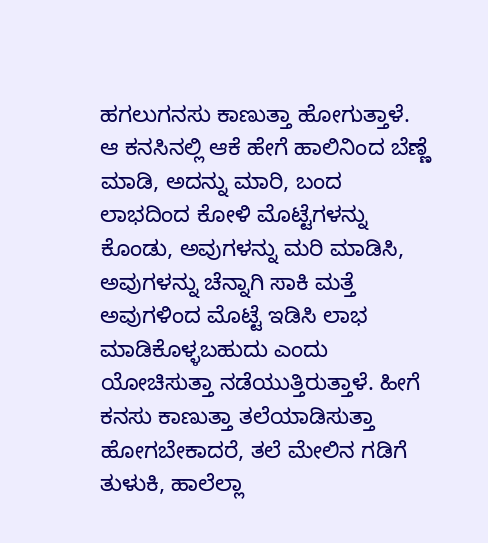ಹಗಲುಗನಸು ಕಾಣುತ್ತಾ ಹೋಗುತ್ತಾಳೆ. ಆ ಕನಸಿನಲ್ಲಿ ಆಕೆ ಹೇಗೆ ಹಾಲಿನಿಂದ ಬೆಣ್ಣೆ ಮಾಡಿ, ಅದನ್ನು ಮಾರಿ, ಬಂದ ಲಾಭದಿಂದ ಕೋಳಿ ಮೊಟ್ಟೆಗಳನ್ನು ಕೊಂಡು, ಅವುಗಳನ್ನು ಮರಿ ಮಾಡಿಸಿ, ಅವುಗಳನ್ನು ಚೆನ್ನಾಗಿ ಸಾಕಿ ಮತ್ತೆ ಅವುಗಳಿಂದ ಮೊಟ್ಟೆ ಇಡಿಸಿ ಲಾಭ ಮಾಡಿಕೊಳ್ಳಬಹುದು ಎಂದು ಯೋಚಿಸುತ್ತಾ ನಡೆಯುತ್ತಿರುತ್ತಾಳೆ. ಹೀಗೆ ಕನಸು ಕಾಣುತ್ತಾ ತಲೆಯಾಡಿಸುತ್ತಾ ಹೋಗಬೇಕಾದರೆ, ತಲೆ ಮೇಲಿನ ಗಡಿಗೆ ತುಳುಕಿ, ಹಾಲೆಲ್ಲಾ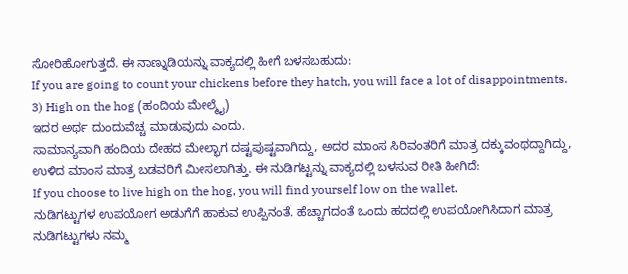ಸೋರಿಹೋಗುತ್ತದೆ. ಈ ನಾಣ್ನುಡಿಯನ್ನು ವಾಕ್ಯದಲ್ಲಿ ಹೀಗೆ ಬಳಸಬಹುದು:
If you are going to count your chickens before they hatch, you will face a lot of disappointments.
3) High on the hog (ಹಂದಿಯ ಮೇಲ್ಮೈ)
ಇದರ ಅರ್ಥ ದುಂದುವೆಚ್ಚ ಮಾಡುವುದು ಎಂದು.
ಸಾಮಾನ್ಯವಾಗಿ ಹಂದಿಯ ದೇಹದ ಮೇಲ್ಭಾಗ ದಷ್ಟಪುಷ್ಟವಾಗಿದ್ದು, ಅದರ ಮಾಂಸ ಸಿರಿವಂತರಿಗೆ ಮಾತ್ರ ದಕ್ಕುವಂಥದ್ದಾಗಿದ್ದು, ಉಳಿದ ಮಾಂಸ ಮಾತ್ರ ಬಡವರಿಗೆ ಮೀಸಲಾಗಿತ್ತು. ಈ ನುಡಿಗಟ್ಟನ್ನು ವಾಕ್ಯದಲ್ಲಿ ಬಳಸುವ ರೀತಿ ಹೀಗಿದೆ:
If you choose to live high on the hog, you will find yourself low on the wallet.
ನುಡಿಗಟ್ಟುಗಳ ಉಪಯೋಗ ಅಡುಗೆಗೆ ಹಾಕುವ ಉಪ್ಪಿನಂತೆ. ಹೆಚ್ಚಾಗದಂತೆ ಒಂದು ಹದದಲ್ಲಿ ಉಪಯೋಗಿಸಿದಾಗ ಮಾತ್ರ ನುಡಿಗಟ್ಟುಗಳು ನಮ್ಮ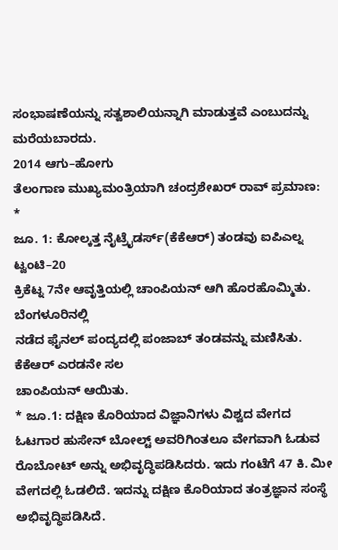ಸಂಭಾಷಣೆಯನ್ನು ಸತ್ವಶಾಲಿಯನ್ನಾಗಿ ಮಾಡುತ್ತವೆ ಎಂಬುದನ್ನು ಮರೆಯಬಾರದು.
2014 ಆಗು–ಹೋಗು
ತೆಲಂಗಾಣ ಮುಖ್ಯಮಂತ್ರಿಯಾಗಿ ಚಂದ್ರಶೇಖರ್ ರಾವ್ ಪ್ರಮಾಣ:
*
ಜೂ. 1: ಕೋಲ್ಕತ್ತ ನೈಟ್ರೈಡರ್ಸ್(ಕೆಕೆಆರ್) ತಂಡವು ಐಪಿಎಲ್ನ ಟ್ವಂಟಿ–20
ಕ್ರಿಕೆಟ್ನ 7ನೇ ಆವೃತ್ತಿಯಲ್ಲಿ ಚಾಂಪಿಯನ್ ಆಗಿ ಹೊರಹೊಮ್ಮಿತು. ಬೆಂಗಳೂರಿನಲ್ಲಿ
ನಡೆದ ಫೈನಲ್ ಪಂದ್ಯದಲ್ಲಿ ಪಂಜಾಬ್ ತಂಡವನ್ನು ಮಣಿಸಿತು. ಕೆಕೆಆರ್ ಎರಡನೇ ಸಲ
ಚಾಂಪಿಯನ್ ಆಯಿತು.
* ಜೂ.1: ದಕ್ಷಿಣ ಕೊರಿಯಾದ ವಿಜ್ಞಾನಿಗಳು ವಿಶ್ವದ ವೇಗದ ಓಟಗಾರ ಹುಸೇನ್ ಬೋಲ್ಟ್ ಅವರಿಗಿಂತಲೂ ವೇಗವಾಗಿ ಓಡುವ ರೊಬೋಟ್ ಅನ್ನು ಅಭಿವೃದ್ಧಿಪಡಿಸಿದರು. ಇದು ಗಂಟೆಗೆ 47 ಕಿ. ಮೀ ವೇಗದಲ್ಲಿ ಓಡಲಿದೆ. ಇದನ್ನು ದಕ್ಷಿಣ ಕೊರಿಯಾದ ತಂತ್ರಜ್ಞಾನ ಸಂಸ್ಥೆ ಅಭಿವೃದ್ಧಿಪಡಿಸಿದೆ.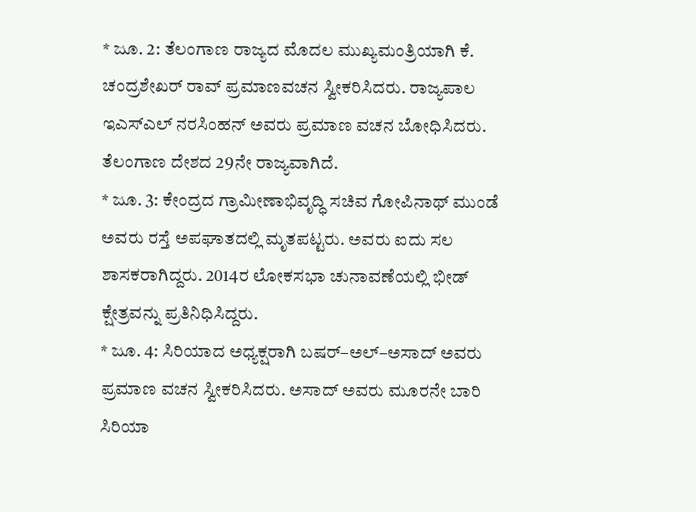* ಜೂ. 2: ತೆಲಂಗಾಣ ರಾಜ್ಯದ ಮೊದಲ ಮುಖ್ಯಮಂತ್ರಿಯಾಗಿ ಕೆ. ಚಂದ್ರಶೇಖರ್ ರಾವ್ ಪ್ರಮಾಣವಚನ ಸ್ವೀಕರಿಸಿದರು. ರಾಜ್ಯಪಾಲ ಇಎಸ್ಎಲ್ ನರಸಿಂಹನ್ ಅವರು ಪ್ರಮಾಣ ವಚನ ಬೋಧಿಸಿದರು. ತೆಲಂಗಾಣ ದೇಶದ 29ನೇ ರಾಜ್ಯವಾಗಿದೆ.
* ಜೂ. 3: ಕೇಂದ್ರದ ಗ್ರಾಮೀಣಾಭಿವೃದ್ಧಿ ಸಚಿವ ಗೋಪಿನಾಥ್ ಮುಂಡೆ ಅವರು ರಸ್ತೆ ಅಪಘಾತದಲ್ಲಿ ಮೃತಪಟ್ಟರು. ಅವರು ಐದು ಸಲ ಶಾಸಕರಾಗಿದ್ದರು. 2014ರ ಲೋಕಸಭಾ ಚುನಾವಣೆಯಲ್ಲಿ ಭೀಡ್ ಕ್ಷೇತ್ರವನ್ನು ಪ್ರತಿನಿಧಿಸಿದ್ದರು.
* ಜೂ. 4: ಸಿರಿಯಾದ ಅಧ್ಯಕ್ಷರಾಗಿ ಬಷರ್–ಅಲ್–ಅಸಾದ್ ಅವರು ಪ್ರಮಾಣ ವಚನ ಸ್ವೀಕರಿಸಿದರು. ಅಸಾದ್ ಅವರು ಮೂರನೇ ಬಾರಿ ಸಿರಿಯಾ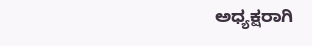ಅಧ್ಯಕ್ಷರಾಗಿ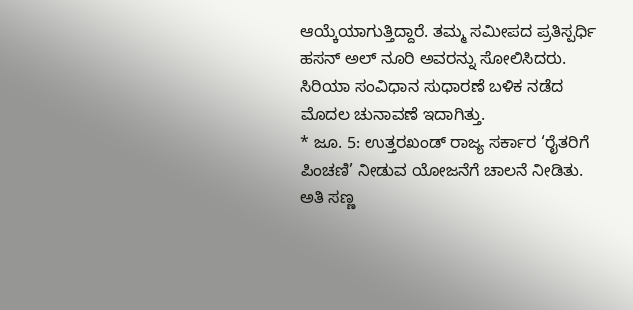ಆಯ್ಕೆಯಾಗುತ್ತಿದ್ದಾರೆ. ತಮ್ಮ ಸಮೀಪದ ಪ್ರತಿಸ್ಪರ್ಧಿ ಹಸನ್ ಅಲ್ ನೂರಿ ಅವರನ್ನು ಸೋಲಿಸಿದರು. ಸಿರಿಯಾ ಸಂವಿಧಾನ ಸುಧಾರಣೆ ಬಳಿಕ ನಡೆದ ಮೊದಲ ಚುನಾವಣೆ ಇದಾಗಿತ್ತು.
* ಜೂ. 5: ಉತ್ತರಖಂಡ್ ರಾಜ್ಯ ಸರ್ಕಾರ ‘ರೈತರಿಗೆ ಪಿಂಚಣಿ’ ನೀಡುವ ಯೋಜನೆಗೆ ಚಾಲನೆ ನೀಡಿತು. ಅತಿ ಸಣ್ಣ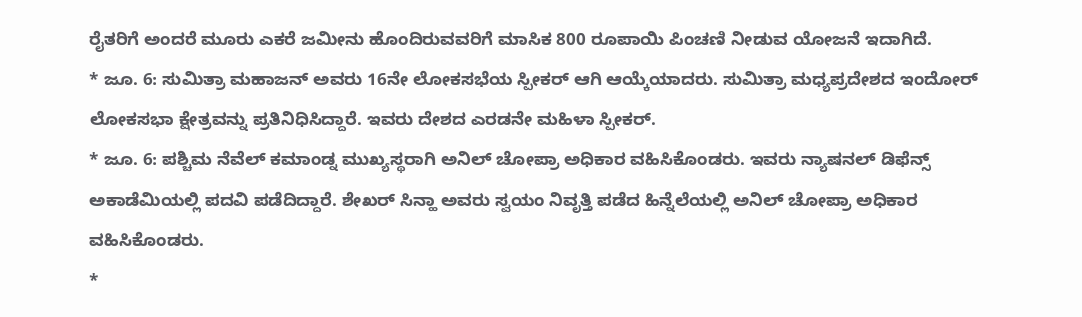ರೈತರಿಗೆ ಅಂದರೆ ಮೂರು ಎಕರೆ ಜಮೀನು ಹೊಂದಿರುವವರಿಗೆ ಮಾಸಿಕ 800 ರೂಪಾಯಿ ಪಿಂಚಣಿ ನೀಡುವ ಯೋಜನೆ ಇದಾಗಿದೆ.
* ಜೂ. 6: ಸುಮಿತ್ರಾ ಮಹಾಜನ್ ಅವರು 16ನೇ ಲೋಕಸಭೆಯ ಸ್ಪೀಕರ್ ಆಗಿ ಆಯ್ಕೆಯಾದರು. ಸುಮಿತ್ರಾ ಮಧ್ಯಪ್ರದೇಶದ ಇಂದೋರ್ ಲೋಕಸಭಾ ಕ್ಷೇತ್ರವನ್ನು ಪ್ರತಿನಿಧಿಸಿದ್ದಾರೆ. ಇವರು ದೇಶದ ಎರಡನೇ ಮಹಿಳಾ ಸ್ಪೀಕರ್.
* ಜೂ. 6: ಪಶ್ಚಿಮ ನೆವೆಲ್ ಕಮಾಂಡ್ನ ಮುಖ್ಯಸ್ಥರಾಗಿ ಅನಿಲ್ ಚೋಪ್ರಾ ಅಧಿಕಾರ ವಹಿಸಿಕೊಂಡರು. ಇವರು ನ್ಯಾಷನಲ್ ಡಿಫೆನ್ಸ್ ಅಕಾಡೆಮಿಯಲ್ಲಿ ಪದವಿ ಪಡೆದಿದ್ದಾರೆ. ಶೇಖರ್ ಸಿನ್ಹಾ ಅವರು ಸ್ವಯಂ ನಿವೃತ್ತಿ ಪಡೆದ ಹಿನ್ನೆಲೆಯಲ್ಲಿ ಅನಿಲ್ ಚೋಪ್ರಾ ಅಧಿಕಾರ ವಹಿಸಿಕೊಂಡರು.
*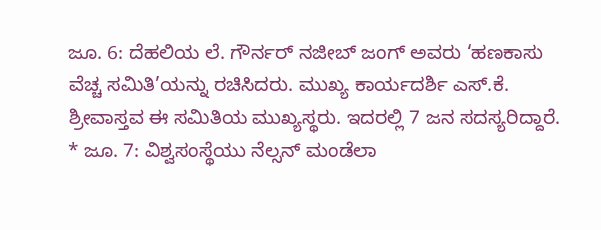ಜೂ. 6: ದೆಹಲಿಯ ಲೆ. ಗೌರ್ನರ್ ನಜೀಬ್ ಜಂಗ್ ಅವರು ‘ಹಣಕಾಸು ವೆಚ್ಚ ಸಮಿತಿ’ಯನ್ನು ರಚಿಸಿದರು. ಮುಖ್ಯ ಕಾರ್ಯದರ್ಶಿ ಎಸ್.ಕೆ. ಶ್ರೀವಾಸ್ತವ ಈ ಸಮಿತಿಯ ಮುಖ್ಯಸ್ಥರು. ಇದರಲ್ಲಿ 7 ಜನ ಸದಸ್ಯರಿದ್ದಾರೆ.
* ಜೂ. 7: ವಿಶ್ವಸಂಸ್ಥೆಯು ನೆಲ್ಸನ್ ಮಂಡೆಲಾ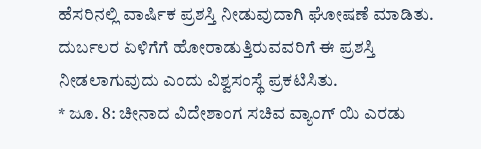ಹೆಸರಿನಲ್ಲಿ ವಾರ್ಷಿಕ ಪ್ರಶಸ್ತಿ ನೀಡುವುದಾಗಿ ಘೋಷಣೆ ಮಾಡಿತು. ದುರ್ಬಲರ ಏಳಿಗೆಗೆ ಹೋರಾಡುತ್ತಿರುವವರಿಗೆ ಈ ಪ್ರಶಸ್ತಿ ನೀಡಲಾಗುವುದು ಎಂದು ವಿಶ್ವಸಂಸ್ಥೆ ಪ್ರಕಟಿಸಿತು.
* ಜೂ. 8: ಚೀನಾದ ವಿದೇಶಾಂಗ ಸಚಿವ ವ್ಯಾಂಗ್ ಯಿ ಎರಡು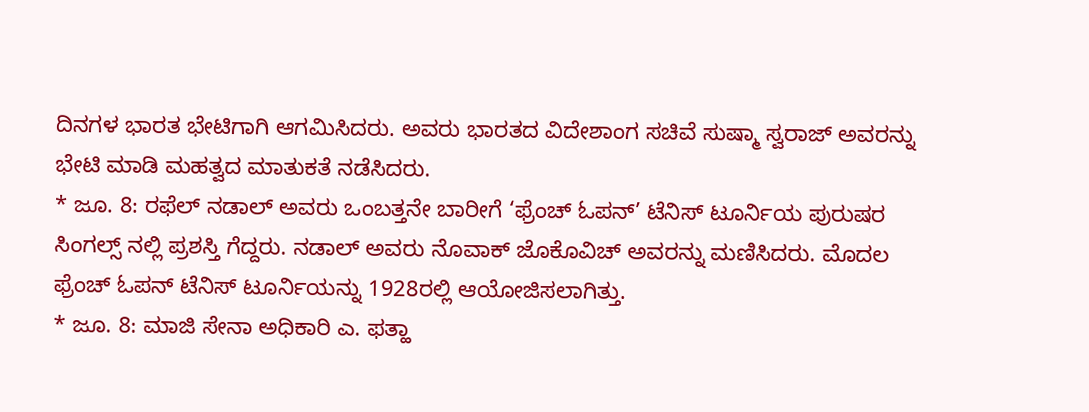ದಿನಗಳ ಭಾರತ ಭೇಟಿಗಾಗಿ ಆಗಮಿಸಿದರು. ಅವರು ಭಾರತದ ವಿದೇಶಾಂಗ ಸಚಿವೆ ಸುಷ್ಮಾ ಸ್ವರಾಜ್ ಅವರನ್ನು ಭೇಟಿ ಮಾಡಿ ಮಹತ್ವದ ಮಾತುಕತೆ ನಡೆಸಿದರು.
* ಜೂ. 8: ರಫೆಲ್ ನಡಾಲ್ ಅವರು ಒಂಬತ್ತನೇ ಬಾರೀಗೆ ‘ಫ್ರೆಂಚ್ ಓಪನ್’ ಟೆನಿಸ್ ಟೂರ್ನಿಯ ಪುರುಷರ ಸಿಂಗಲ್ಸ್ ನಲ್ಲಿ ಪ್ರಶಸ್ತಿ ಗೆದ್ದರು. ನಡಾಲ್ ಅವರು ನೊವಾಕ್ ಜೊಕೊವಿಚ್ ಅವರನ್ನು ಮಣಿಸಿದರು. ಮೊದಲ ಫ್ರೆಂಚ್ ಓಪನ್ ಟೆನಿಸ್ ಟೂರ್ನಿಯನ್ನು 1928ರಲ್ಲಿ ಆಯೋಜಿಸಲಾಗಿತ್ತು.
* ಜೂ. 8: ಮಾಜಿ ಸೇನಾ ಅಧಿಕಾರಿ ಎ. ಫತ್ಹಾ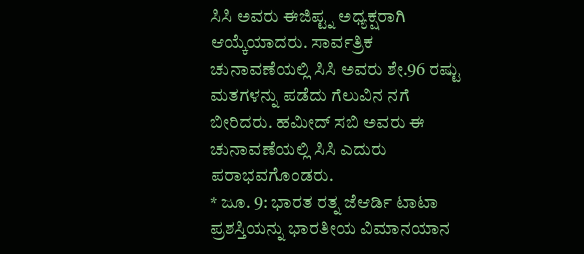ಸಿಸಿ ಅವರು ಈಜಿಪ್ಟ್ನ ಅಧ್ಯಕ್ಷರಾಗಿ ಆಯ್ಕೆಯಾದರು. ಸಾರ್ವತ್ರಿಕ ಚುನಾವಣೆಯಲ್ಲಿ ಸಿಸಿ ಅವರು ಶೇ.96 ರಷ್ಟು ಮತಗಳನ್ನು ಪಡೆದು ಗೆಲುವಿನ ನಗೆ ಬೀರಿದರು. ಹಮೀದ್ ಸಬಿ ಅವರು ಈ ಚುನಾವಣೆಯಲ್ಲಿ ಸಿಸಿ ಎದುರು ಪರಾಭವಗೊಂಡರು.
* ಜೂ. 9: ಭಾರತ ರತ್ನ ಜೆಆರ್ಡಿ ಟಾಟಾ ಪ್ರಶಸ್ತಿಯನ್ನು ಭಾರತೀಯ ವಿಮಾನಯಾನ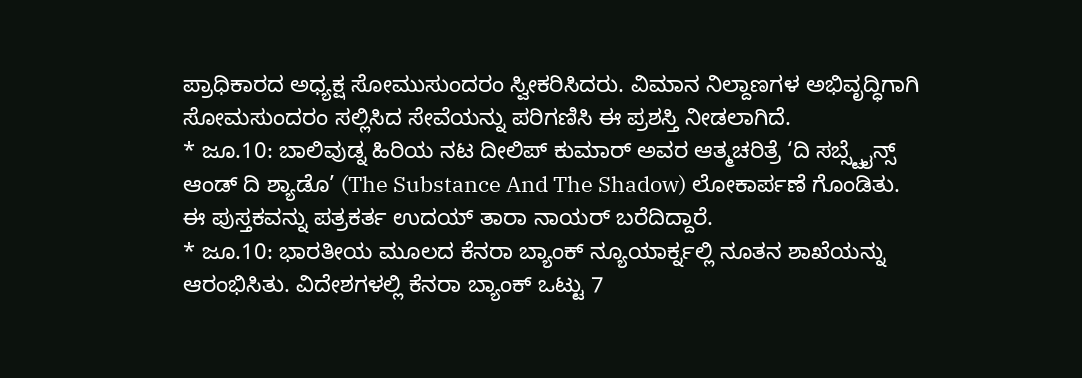ಪ್ರಾಧಿಕಾರದ ಅಧ್ಯಕ್ಷ ಸೋಮುಸುಂದರಂ ಸ್ವೀಕರಿಸಿದರು. ವಿಮಾನ ನಿಲ್ದಾಣಗಳ ಅಭಿವೃದ್ಧಿಗಾಗಿ ಸೋಮಸುಂದರಂ ಸಲ್ಲಿಸಿದ ಸೇವೆಯನ್ನು ಪರಿಗಣಿಸಿ ಈ ಪ್ರಶಸ್ತಿ ನೀಡಲಾಗಿದೆ.
* ಜೂ.10: ಬಾಲಿವುಡ್ನ ಹಿರಿಯ ನಟ ದೀಲಿಪ್ ಕುಮಾರ್ ಅವರ ಆತ್ಮಚರಿತ್ರೆ ‘ದಿ ಸಬ್ಸ್ಟೈನ್ಸ್ ಆಂಡ್ ದಿ ಶ್ಯಾಡೊ’ (The Substance And The Shadow) ಲೋಕಾರ್ಪಣೆ ಗೊಂಡಿತು. ಈ ಪುಸ್ತಕವನ್ನು ಪತ್ರಕರ್ತ ಉದಯ್ ತಾರಾ ನಾಯರ್ ಬರೆದಿದ್ದಾರೆ.
* ಜೂ.10: ಭಾರತೀಯ ಮೂಲದ ಕೆನರಾ ಬ್ಯಾಂಕ್ ನ್ಯೂಯಾರ್ಕ್ನಲ್ಲಿ ನೂತನ ಶಾಖೆಯನ್ನು ಆರಂಭಿಸಿತು. ವಿದೇಶಗಳಲ್ಲಿ ಕೆನರಾ ಬ್ಯಾಂಕ್ ಒಟ್ಟು 7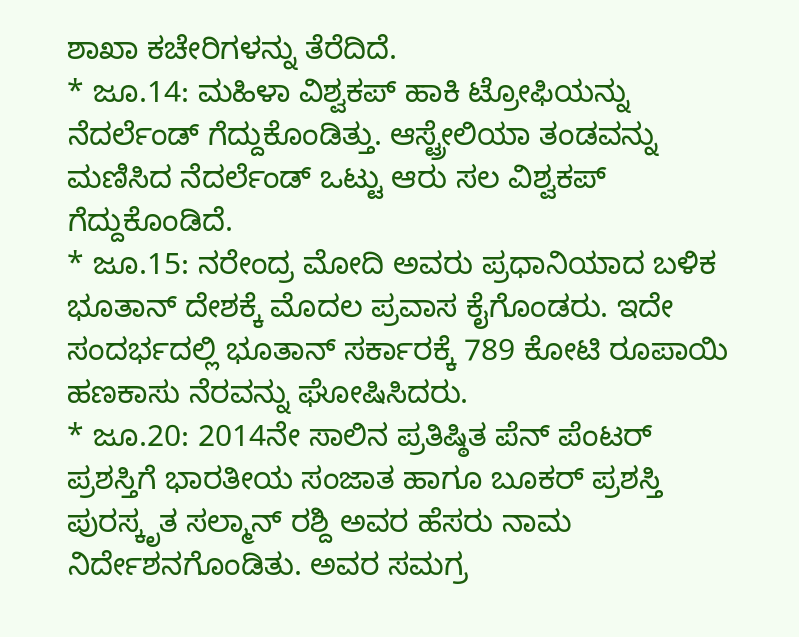ಶಾಖಾ ಕಚೇರಿಗಳನ್ನು ತೆರೆದಿದೆ.
* ಜೂ.14: ಮಹಿಳಾ ವಿಶ್ವಕಪ್ ಹಾಕಿ ಟ್ರೋಫಿಯನ್ನು ನೆದರ್ಲೆಂಡ್ ಗೆದ್ದುಕೊಂಡಿತ್ತು. ಆಸ್ಟ್ರೇಲಿಯಾ ತಂಡವನ್ನು ಮಣಿಸಿದ ನೆದರ್ಲೆಂಡ್ ಒಟ್ಟು ಆರು ಸಲ ವಿಶ್ವಕಪ್ ಗೆದ್ದುಕೊಂಡಿದೆ.
* ಜೂ.15: ನರೇಂದ್ರ ಮೋದಿ ಅವರು ಪ್ರಧಾನಿಯಾದ ಬಳಿಕ ಭೂತಾನ್ ದೇಶಕ್ಕೆ ಮೊದಲ ಪ್ರವಾಸ ಕೈಗೊಂಡರು. ಇದೇ ಸಂದರ್ಭದಲ್ಲಿ ಭೂತಾನ್ ಸರ್ಕಾರಕ್ಕೆ 789 ಕೋಟಿ ರೂಪಾಯಿ ಹಣಕಾಸು ನೆರವನ್ನು ಘೋಷಿಸಿದರು.
* ಜೂ.20: 2014ನೇ ಸಾಲಿನ ಪ್ರತಿಷ್ಠಿತ ಪೆನ್ ಪೆಂಟರ್ ಪ್ರಶಸ್ತಿಗೆ ಭಾರತೀಯ ಸಂಜಾತ ಹಾಗೂ ಬೂಕರ್ ಪ್ರಶಸ್ತಿ ಪುರಸ್ಕೃತ ಸಲ್ಮಾನ್ ರಶ್ದಿ ಅವರ ಹೆಸರು ನಾಮ ನಿರ್ದೇಶನಗೊಂಡಿತು. ಅವರ ಸಮಗ್ರ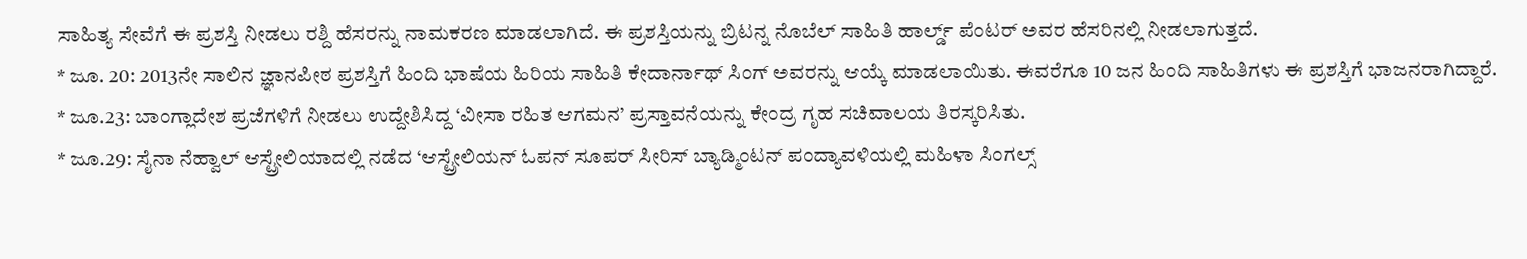ಸಾಹಿತ್ಯ ಸೇವೆಗೆ ಈ ಪ್ರಶಸ್ತಿ ನೀಡಲು ರಶ್ದಿ ಹೆಸರನ್ನು ನಾಮಕರಣ ಮಾಡಲಾಗಿದೆ. ಈ ಪ್ರಶಸ್ತಿಯನ್ನು ಬ್ರಿಟನ್ನ ನೊಬೆಲ್ ಸಾಹಿತಿ ಹಾರ್ಲ್ಡ್ ಪೆಂಟರ್ ಅವರ ಹೆಸರಿನಲ್ಲಿ ನೀಡಲಾಗುತ್ತದೆ.
* ಜೂ. 20: 2013ನೇ ಸಾಲಿನ ಜ್ಞಾನಪೀಠ ಪ್ರಶಸ್ತಿಗೆ ಹಿಂದಿ ಭಾಷೆಯ ಹಿರಿಯ ಸಾಹಿತಿ ಕೇದಾರ್ನಾಥ್ ಸಿಂಗ್ ಅವರನ್ನು ಆಯ್ಕೆ ಮಾಡಲಾಯಿತು. ಈವರೆಗೂ 10 ಜನ ಹಿಂದಿ ಸಾಹಿತಿಗಳು ಈ ಪ್ರಶಸ್ತಿಗೆ ಭಾಜನರಾಗಿದ್ದಾರೆ.
* ಜೂ.23: ಬಾಂಗ್ಲಾದೇಶ ಪ್ರಜೆಗಳಿಗೆ ನೀಡಲು ಉದ್ದೇಶಿಸಿದ್ದ ‘ವೀಸಾ ರಹಿತ ಆಗಮನ’ ಪ್ರಸ್ತಾವನೆಯನ್ನು ಕೇಂದ್ರ ಗೃಹ ಸಚಿವಾಲಯ ತಿರಸ್ಕರಿಸಿತು.
* ಜೂ.29: ಸೈನಾ ನೆಹ್ವಾಲ್ ಆಸ್ಟ್ರೇಲಿಯಾದಲ್ಲಿ ನಡೆದ ‘ಆಸ್ಟ್ರೇಲಿಯನ್ ಓಪನ್ ಸೂಪರ್ ಸೀರಿಸ್ ಬ್ಯಾಡ್ಮಿಂಟನ್ ಪಂದ್ಯಾವಳಿಯಲ್ಲಿ ಮಹಿಳಾ ಸಿಂಗಲ್ಸ್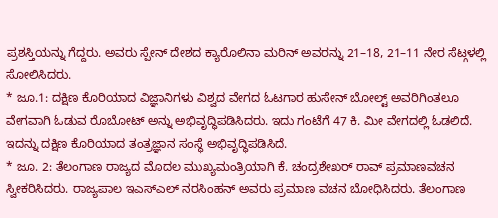ಪ್ರಶಸ್ತಿಯನ್ನು ಗೆದ್ದರು. ಅವರು ಸ್ಪೇನ್ ದೇಶದ ಕ್ಯಾರೊಲಿನಾ ಮರಿನ್ ಅವರನ್ನು 21–18, 21–11 ನೇರ ಸೆಟ್ಗಳಲ್ಲಿ ಸೋಲಿಸಿದರು.
* ಜೂ.1: ದಕ್ಷಿಣ ಕೊರಿಯಾದ ವಿಜ್ಞಾನಿಗಳು ವಿಶ್ವದ ವೇಗದ ಓಟಗಾರ ಹುಸೇನ್ ಬೋಲ್ಟ್ ಅವರಿಗಿಂತಲೂ ವೇಗವಾಗಿ ಓಡುವ ರೊಬೋಟ್ ಅನ್ನು ಅಭಿವೃದ್ಧಿಪಡಿಸಿದರು. ಇದು ಗಂಟೆಗೆ 47 ಕಿ. ಮೀ ವೇಗದಲ್ಲಿ ಓಡಲಿದೆ. ಇದನ್ನು ದಕ್ಷಿಣ ಕೊರಿಯಾದ ತಂತ್ರಜ್ಞಾನ ಸಂಸ್ಥೆ ಅಭಿವೃದ್ಧಿಪಡಿಸಿದೆ.
* ಜೂ. 2: ತೆಲಂಗಾಣ ರಾಜ್ಯದ ಮೊದಲ ಮುಖ್ಯಮಂತ್ರಿಯಾಗಿ ಕೆ. ಚಂದ್ರಶೇಖರ್ ರಾವ್ ಪ್ರಮಾಣವಚನ ಸ್ವೀಕರಿಸಿದರು. ರಾಜ್ಯಪಾಲ ಇಎಸ್ಎಲ್ ನರಸಿಂಹನ್ ಅವರು ಪ್ರಮಾಣ ವಚನ ಬೋಧಿಸಿದರು. ತೆಲಂಗಾಣ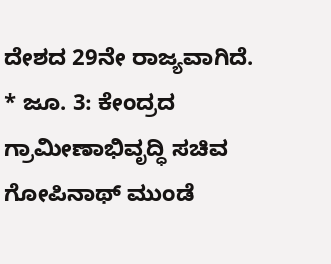ದೇಶದ 29ನೇ ರಾಜ್ಯವಾಗಿದೆ.
* ಜೂ. 3: ಕೇಂದ್ರದ ಗ್ರಾಮೀಣಾಭಿವೃದ್ಧಿ ಸಚಿವ ಗೋಪಿನಾಥ್ ಮುಂಡೆ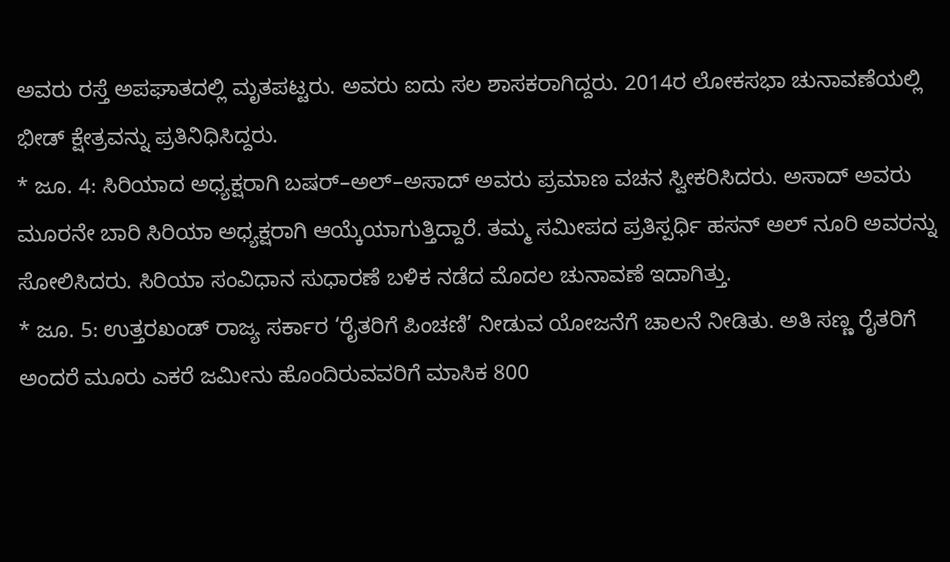ಅವರು ರಸ್ತೆ ಅಪಘಾತದಲ್ಲಿ ಮೃತಪಟ್ಟರು. ಅವರು ಐದು ಸಲ ಶಾಸಕರಾಗಿದ್ದರು. 2014ರ ಲೋಕಸಭಾ ಚುನಾವಣೆಯಲ್ಲಿ ಭೀಡ್ ಕ್ಷೇತ್ರವನ್ನು ಪ್ರತಿನಿಧಿಸಿದ್ದರು.
* ಜೂ. 4: ಸಿರಿಯಾದ ಅಧ್ಯಕ್ಷರಾಗಿ ಬಷರ್–ಅಲ್–ಅಸಾದ್ ಅವರು ಪ್ರಮಾಣ ವಚನ ಸ್ವೀಕರಿಸಿದರು. ಅಸಾದ್ ಅವರು ಮೂರನೇ ಬಾರಿ ಸಿರಿಯಾ ಅಧ್ಯಕ್ಷರಾಗಿ ಆಯ್ಕೆಯಾಗುತ್ತಿದ್ದಾರೆ. ತಮ್ಮ ಸಮೀಪದ ಪ್ರತಿಸ್ಪರ್ಧಿ ಹಸನ್ ಅಲ್ ನೂರಿ ಅವರನ್ನು ಸೋಲಿಸಿದರು. ಸಿರಿಯಾ ಸಂವಿಧಾನ ಸುಧಾರಣೆ ಬಳಿಕ ನಡೆದ ಮೊದಲ ಚುನಾವಣೆ ಇದಾಗಿತ್ತು.
* ಜೂ. 5: ಉತ್ತರಖಂಡ್ ರಾಜ್ಯ ಸರ್ಕಾರ ‘ರೈತರಿಗೆ ಪಿಂಚಣಿ’ ನೀಡುವ ಯೋಜನೆಗೆ ಚಾಲನೆ ನೀಡಿತು. ಅತಿ ಸಣ್ಣ ರೈತರಿಗೆ ಅಂದರೆ ಮೂರು ಎಕರೆ ಜಮೀನು ಹೊಂದಿರುವವರಿಗೆ ಮಾಸಿಕ 800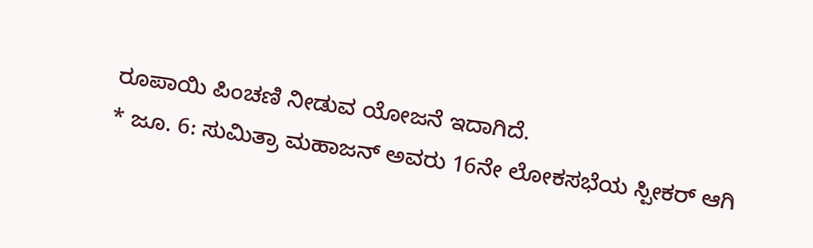ರೂಪಾಯಿ ಪಿಂಚಣಿ ನೀಡುವ ಯೋಜನೆ ಇದಾಗಿದೆ.
* ಜೂ. 6: ಸುಮಿತ್ರಾ ಮಹಾಜನ್ ಅವರು 16ನೇ ಲೋಕಸಭೆಯ ಸ್ಪೀಕರ್ ಆಗಿ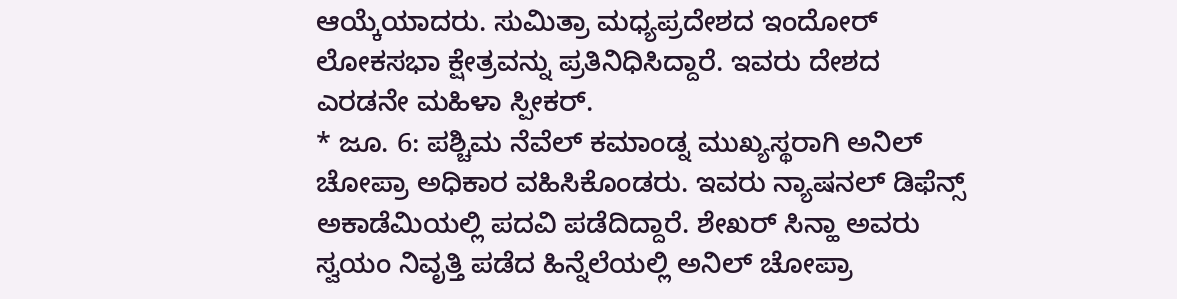ಆಯ್ಕೆಯಾದರು. ಸುಮಿತ್ರಾ ಮಧ್ಯಪ್ರದೇಶದ ಇಂದೋರ್ ಲೋಕಸಭಾ ಕ್ಷೇತ್ರವನ್ನು ಪ್ರತಿನಿಧಿಸಿದ್ದಾರೆ. ಇವರು ದೇಶದ ಎರಡನೇ ಮಹಿಳಾ ಸ್ಪೀಕರ್.
* ಜೂ. 6: ಪಶ್ಚಿಮ ನೆವೆಲ್ ಕಮಾಂಡ್ನ ಮುಖ್ಯಸ್ಥರಾಗಿ ಅನಿಲ್ ಚೋಪ್ರಾ ಅಧಿಕಾರ ವಹಿಸಿಕೊಂಡರು. ಇವರು ನ್ಯಾಷನಲ್ ಡಿಫೆನ್ಸ್ ಅಕಾಡೆಮಿಯಲ್ಲಿ ಪದವಿ ಪಡೆದಿದ್ದಾರೆ. ಶೇಖರ್ ಸಿನ್ಹಾ ಅವರು ಸ್ವಯಂ ನಿವೃತ್ತಿ ಪಡೆದ ಹಿನ್ನೆಲೆಯಲ್ಲಿ ಅನಿಲ್ ಚೋಪ್ರಾ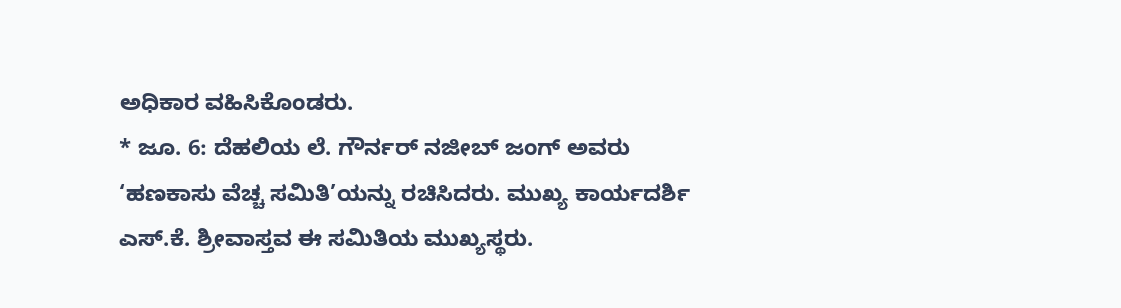ಅಧಿಕಾರ ವಹಿಸಿಕೊಂಡರು.
* ಜೂ. 6: ದೆಹಲಿಯ ಲೆ. ಗೌರ್ನರ್ ನಜೀಬ್ ಜಂಗ್ ಅವರು ‘ಹಣಕಾಸು ವೆಚ್ಚ ಸಮಿತಿ’ಯನ್ನು ರಚಿಸಿದರು. ಮುಖ್ಯ ಕಾರ್ಯದರ್ಶಿ ಎಸ್.ಕೆ. ಶ್ರೀವಾಸ್ತವ ಈ ಸಮಿತಿಯ ಮುಖ್ಯಸ್ಥರು.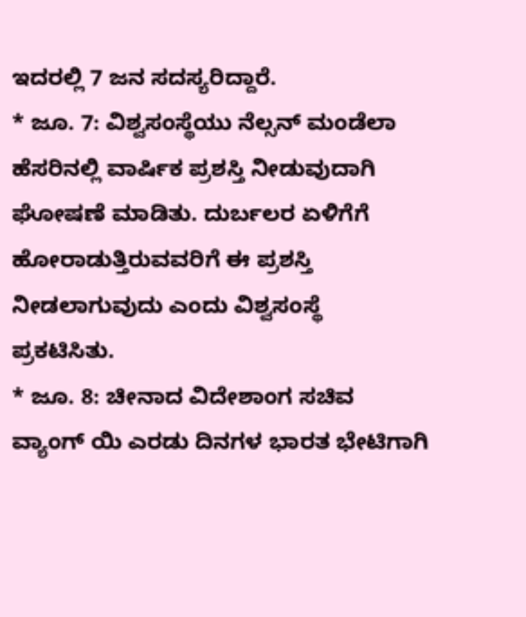ಇದರಲ್ಲಿ 7 ಜನ ಸದಸ್ಯರಿದ್ದಾರೆ.
* ಜೂ. 7: ವಿಶ್ವಸಂಸ್ಥೆಯು ನೆಲ್ಸನ್ ಮಂಡೆಲಾ ಹೆಸರಿನಲ್ಲಿ ವಾರ್ಷಿಕ ಪ್ರಶಸ್ತಿ ನೀಡುವುದಾಗಿ ಘೋಷಣೆ ಮಾಡಿತು. ದುರ್ಬಲರ ಏಳಿಗೆಗೆ ಹೋರಾಡುತ್ತಿರುವವರಿಗೆ ಈ ಪ್ರಶಸ್ತಿ ನೀಡಲಾಗುವುದು ಎಂದು ವಿಶ್ವಸಂಸ್ಥೆ ಪ್ರಕಟಿಸಿತು.
* ಜೂ. 8: ಚೀನಾದ ವಿದೇಶಾಂಗ ಸಚಿವ ವ್ಯಾಂಗ್ ಯಿ ಎರಡು ದಿನಗಳ ಭಾರತ ಭೇಟಿಗಾಗಿ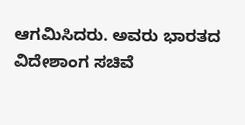ಆಗಮಿಸಿದರು. ಅವರು ಭಾರತದ ವಿದೇಶಾಂಗ ಸಚಿವೆ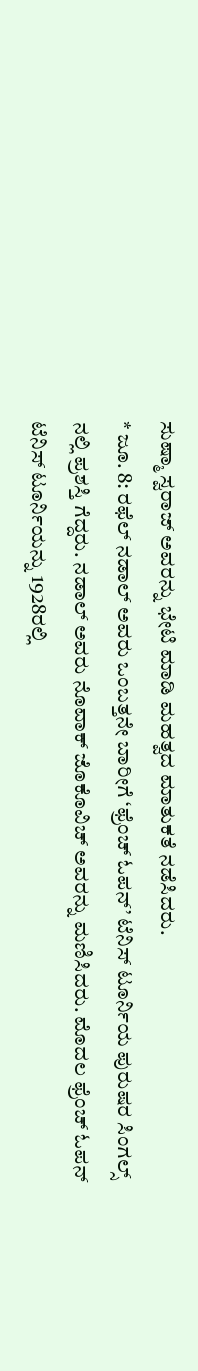ಸುಷ್ಮಾ ಸ್ವರಾಜ್ ಅವರನ್ನು ಭೇಟಿ ಮಾಡಿ ಮಹತ್ವದ ಮಾತುಕತೆ ನಡೆಸಿದರು.
* ಜೂ. 8: ರಫೆಲ್ ನಡಾಲ್ ಅವರು ಒಂಬತ್ತನೇ ಬಾರೀಗೆ ‘ಫ್ರೆಂಚ್ ಓಪನ್’ ಟೆನಿಸ್ ಟೂರ್ನಿಯ ಪುರುಷರ ಸಿಂಗಲ್ಸ್ ನಲ್ಲಿ ಪ್ರಶಸ್ತಿ ಗೆದ್ದರು. ನಡಾಲ್ ಅವರು ನೊವಾಕ್ ಜೊಕೊವಿಚ್ ಅವರನ್ನು ಮಣಿಸಿದರು. ಮೊದಲ ಫ್ರೆಂಚ್ ಓಪನ್ ಟೆನಿಸ್ ಟೂರ್ನಿಯನ್ನು 1928ರಲ್ಲಿ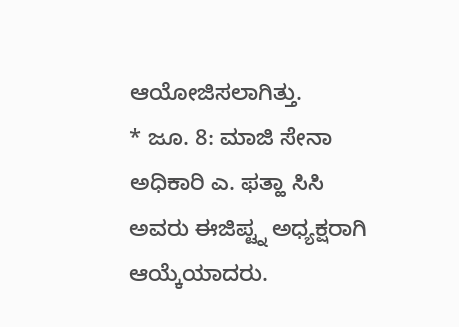ಆಯೋಜಿಸಲಾಗಿತ್ತು.
* ಜೂ. 8: ಮಾಜಿ ಸೇನಾ ಅಧಿಕಾರಿ ಎ. ಫತ್ಹಾ ಸಿಸಿ ಅವರು ಈಜಿಪ್ಟ್ನ ಅಧ್ಯಕ್ಷರಾಗಿ ಆಯ್ಕೆಯಾದರು.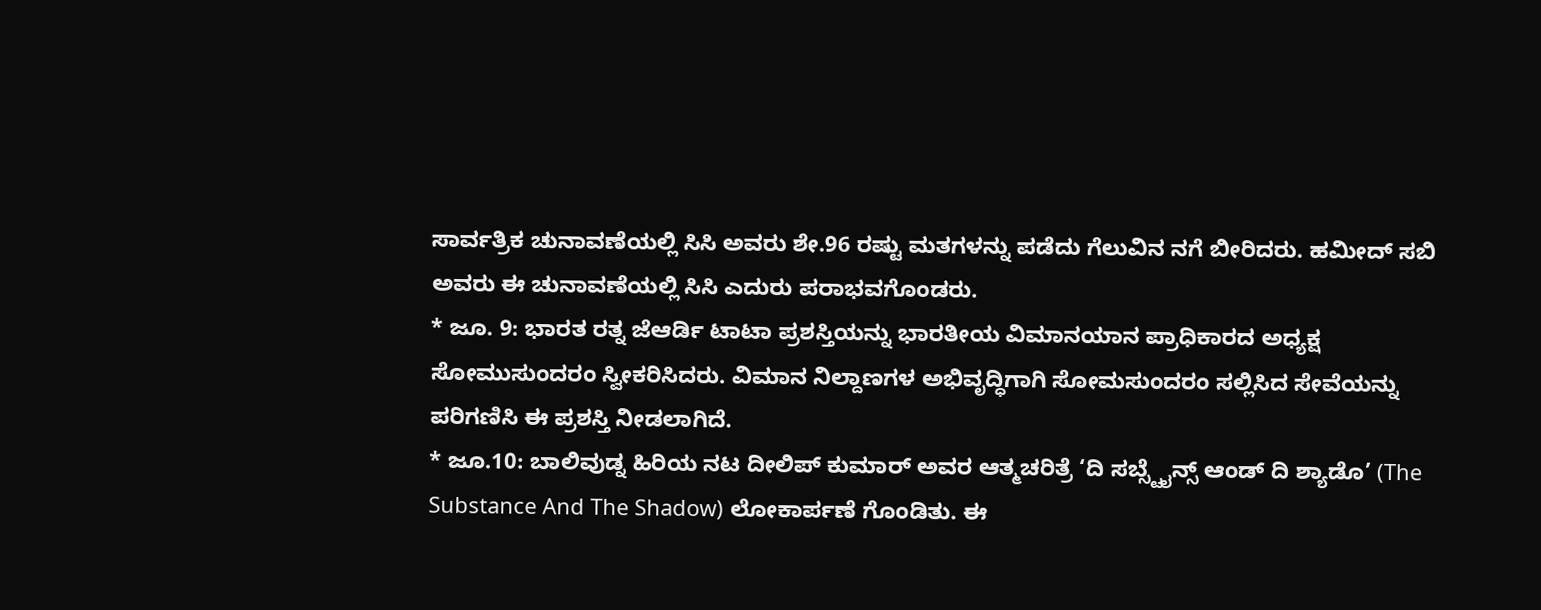ಸಾರ್ವತ್ರಿಕ ಚುನಾವಣೆಯಲ್ಲಿ ಸಿಸಿ ಅವರು ಶೇ.96 ರಷ್ಟು ಮತಗಳನ್ನು ಪಡೆದು ಗೆಲುವಿನ ನಗೆ ಬೀರಿದರು. ಹಮೀದ್ ಸಬಿ ಅವರು ಈ ಚುನಾವಣೆಯಲ್ಲಿ ಸಿಸಿ ಎದುರು ಪರಾಭವಗೊಂಡರು.
* ಜೂ. 9: ಭಾರತ ರತ್ನ ಜೆಆರ್ಡಿ ಟಾಟಾ ಪ್ರಶಸ್ತಿಯನ್ನು ಭಾರತೀಯ ವಿಮಾನಯಾನ ಪ್ರಾಧಿಕಾರದ ಅಧ್ಯಕ್ಷ ಸೋಮುಸುಂದರಂ ಸ್ವೀಕರಿಸಿದರು. ವಿಮಾನ ನಿಲ್ದಾಣಗಳ ಅಭಿವೃದ್ಧಿಗಾಗಿ ಸೋಮಸುಂದರಂ ಸಲ್ಲಿಸಿದ ಸೇವೆಯನ್ನು ಪರಿಗಣಿಸಿ ಈ ಪ್ರಶಸ್ತಿ ನೀಡಲಾಗಿದೆ.
* ಜೂ.10: ಬಾಲಿವುಡ್ನ ಹಿರಿಯ ನಟ ದೀಲಿಪ್ ಕುಮಾರ್ ಅವರ ಆತ್ಮಚರಿತ್ರೆ ‘ದಿ ಸಬ್ಸ್ಟೈನ್ಸ್ ಆಂಡ್ ದಿ ಶ್ಯಾಡೊ’ (The Substance And The Shadow) ಲೋಕಾರ್ಪಣೆ ಗೊಂಡಿತು. ಈ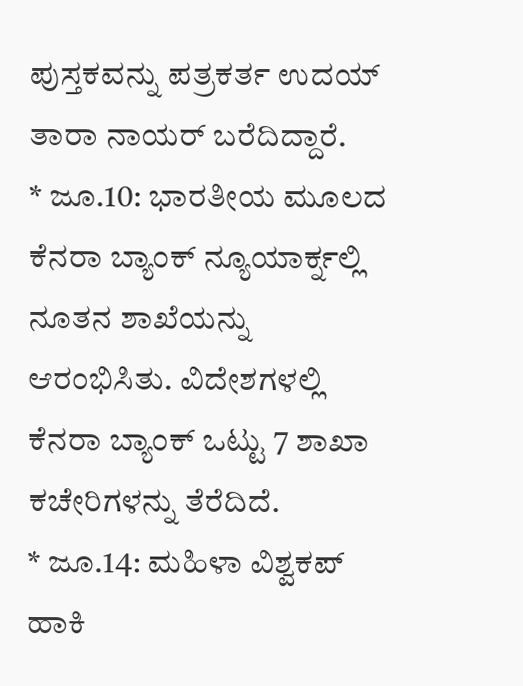ಪುಸ್ತಕವನ್ನು ಪತ್ರಕರ್ತ ಉದಯ್ ತಾರಾ ನಾಯರ್ ಬರೆದಿದ್ದಾರೆ.
* ಜೂ.10: ಭಾರತೀಯ ಮೂಲದ ಕೆನರಾ ಬ್ಯಾಂಕ್ ನ್ಯೂಯಾರ್ಕ್ನಲ್ಲಿ ನೂತನ ಶಾಖೆಯನ್ನು ಆರಂಭಿಸಿತು. ವಿದೇಶಗಳಲ್ಲಿ ಕೆನರಾ ಬ್ಯಾಂಕ್ ಒಟ್ಟು 7 ಶಾಖಾ ಕಚೇರಿಗಳನ್ನು ತೆರೆದಿದೆ.
* ಜೂ.14: ಮಹಿಳಾ ವಿಶ್ವಕಪ್ ಹಾಕಿ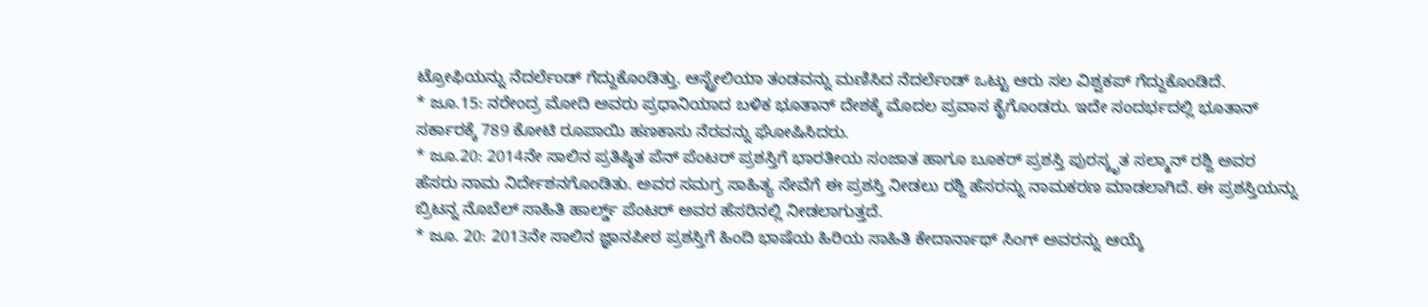ಟ್ರೋಫಿಯನ್ನು ನೆದರ್ಲೆಂಡ್ ಗೆದ್ದುಕೊಂಡಿತ್ತು. ಆಸ್ಟ್ರೇಲಿಯಾ ತಂಡವನ್ನು ಮಣಿಸಿದ ನೆದರ್ಲೆಂಡ್ ಒಟ್ಟು ಆರು ಸಲ ವಿಶ್ವಕಪ್ ಗೆದ್ದುಕೊಂಡಿದೆ.
* ಜೂ.15: ನರೇಂದ್ರ ಮೋದಿ ಅವರು ಪ್ರಧಾನಿಯಾದ ಬಳಿಕ ಭೂತಾನ್ ದೇಶಕ್ಕೆ ಮೊದಲ ಪ್ರವಾಸ ಕೈಗೊಂಡರು. ಇದೇ ಸಂದರ್ಭದಲ್ಲಿ ಭೂತಾನ್ ಸರ್ಕಾರಕ್ಕೆ 789 ಕೋಟಿ ರೂಪಾಯಿ ಹಣಕಾಸು ನೆರವನ್ನು ಘೋಷಿಸಿದರು.
* ಜೂ.20: 2014ನೇ ಸಾಲಿನ ಪ್ರತಿಷ್ಠಿತ ಪೆನ್ ಪೆಂಟರ್ ಪ್ರಶಸ್ತಿಗೆ ಭಾರತೀಯ ಸಂಜಾತ ಹಾಗೂ ಬೂಕರ್ ಪ್ರಶಸ್ತಿ ಪುರಸ್ಕೃತ ಸಲ್ಮಾನ್ ರಶ್ದಿ ಅವರ ಹೆಸರು ನಾಮ ನಿರ್ದೇಶನಗೊಂಡಿತು. ಅವರ ಸಮಗ್ರ ಸಾಹಿತ್ಯ ಸೇವೆಗೆ ಈ ಪ್ರಶಸ್ತಿ ನೀಡಲು ರಶ್ದಿ ಹೆಸರನ್ನು ನಾಮಕರಣ ಮಾಡಲಾಗಿದೆ. ಈ ಪ್ರಶಸ್ತಿಯನ್ನು ಬ್ರಿಟನ್ನ ನೊಬೆಲ್ ಸಾಹಿತಿ ಹಾರ್ಲ್ಡ್ ಪೆಂಟರ್ ಅವರ ಹೆಸರಿನಲ್ಲಿ ನೀಡಲಾಗುತ್ತದೆ.
* ಜೂ. 20: 2013ನೇ ಸಾಲಿನ ಜ್ಞಾನಪೀಠ ಪ್ರಶಸ್ತಿಗೆ ಹಿಂದಿ ಭಾಷೆಯ ಹಿರಿಯ ಸಾಹಿತಿ ಕೇದಾರ್ನಾಥ್ ಸಿಂಗ್ ಅವರನ್ನು ಆಯ್ಕೆ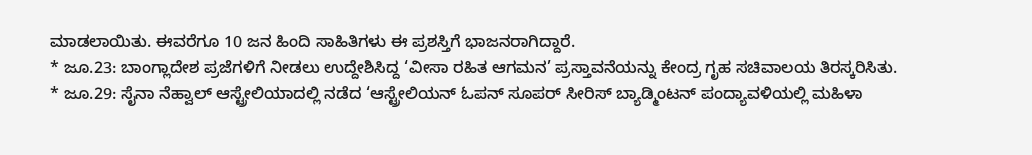ಮಾಡಲಾಯಿತು. ಈವರೆಗೂ 10 ಜನ ಹಿಂದಿ ಸಾಹಿತಿಗಳು ಈ ಪ್ರಶಸ್ತಿಗೆ ಭಾಜನರಾಗಿದ್ದಾರೆ.
* ಜೂ.23: ಬಾಂಗ್ಲಾದೇಶ ಪ್ರಜೆಗಳಿಗೆ ನೀಡಲು ಉದ್ದೇಶಿಸಿದ್ದ ‘ವೀಸಾ ರಹಿತ ಆಗಮನ’ ಪ್ರಸ್ತಾವನೆಯನ್ನು ಕೇಂದ್ರ ಗೃಹ ಸಚಿವಾಲಯ ತಿರಸ್ಕರಿಸಿತು.
* ಜೂ.29: ಸೈನಾ ನೆಹ್ವಾಲ್ ಆಸ್ಟ್ರೇಲಿಯಾದಲ್ಲಿ ನಡೆದ ‘ಆಸ್ಟ್ರೇಲಿಯನ್ ಓಪನ್ ಸೂಪರ್ ಸೀರಿಸ್ ಬ್ಯಾಡ್ಮಿಂಟನ್ ಪಂದ್ಯಾವಳಿಯಲ್ಲಿ ಮಹಿಳಾ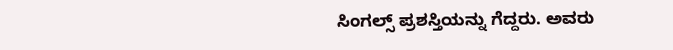ಸಿಂಗಲ್ಸ್ ಪ್ರಶಸ್ತಿಯನ್ನು ಗೆದ್ದರು. ಅವರು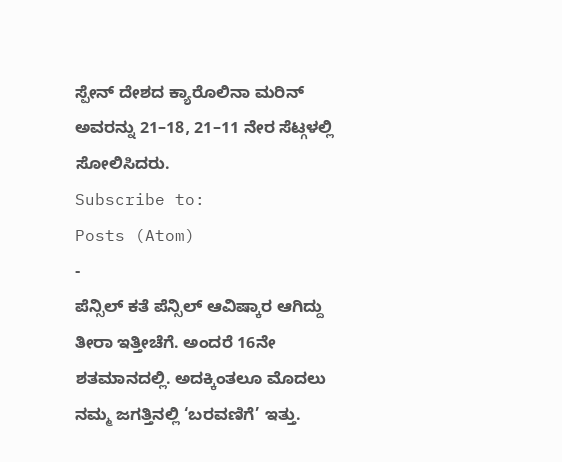ಸ್ಪೇನ್ ದೇಶದ ಕ್ಯಾರೊಲಿನಾ ಮರಿನ್ ಅವರನ್ನು 21–18, 21–11 ನೇರ ಸೆಟ್ಗಳಲ್ಲಿ ಸೋಲಿಸಿದರು.
Subscribe to:
Posts (Atom)
-
ಪೆನ್ಸಿಲ್ ಕತೆ ಪೆನ್ಸಿಲ್ ಆವಿಷ್ಕಾರ ಆಗಿದ್ದು ತೀರಾ ಇತ್ತೀಚೆಗೆ. ಅಂದರೆ 16ನೇ ಶತಮಾನದಲ್ಲಿ. ಅದಕ್ಕಿಂತಲೂ ಮೊದಲು ನಮ್ಮ ಜಗತ್ತಿನಲ್ಲಿ ‘ಬರವಣಿಗೆ’ ಇತ್ತು.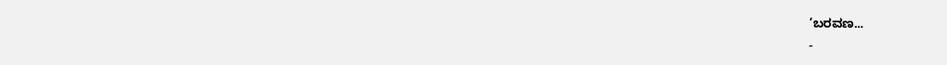‘ಬರವಣ...
-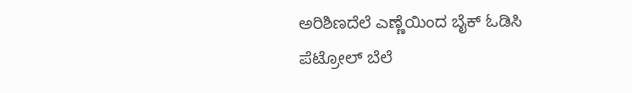ಅರಿಶಿಣದೆಲೆ ಎಣ್ಣೆಯಿಂದ ಬೈಕ್ ಓಡಿಸಿ ಪೆಟ್ರೋಲ್ ಬೆಲೆ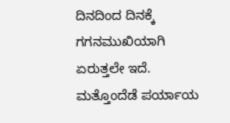ದಿನದಿಂದ ದಿನಕ್ಕೆ ಗಗನಮುಖಿಯಾಗಿ ಏರುತ್ತಲೇ ಇದೆ. ಮತ್ತೊಂದೆಡೆ ಪರ್ಯಾಯ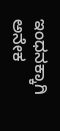ಇಂಧನಕ್ಕಾಗಿ ಅನೇಕ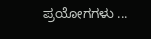ಪ್ರಯೋಗಗಳು ...